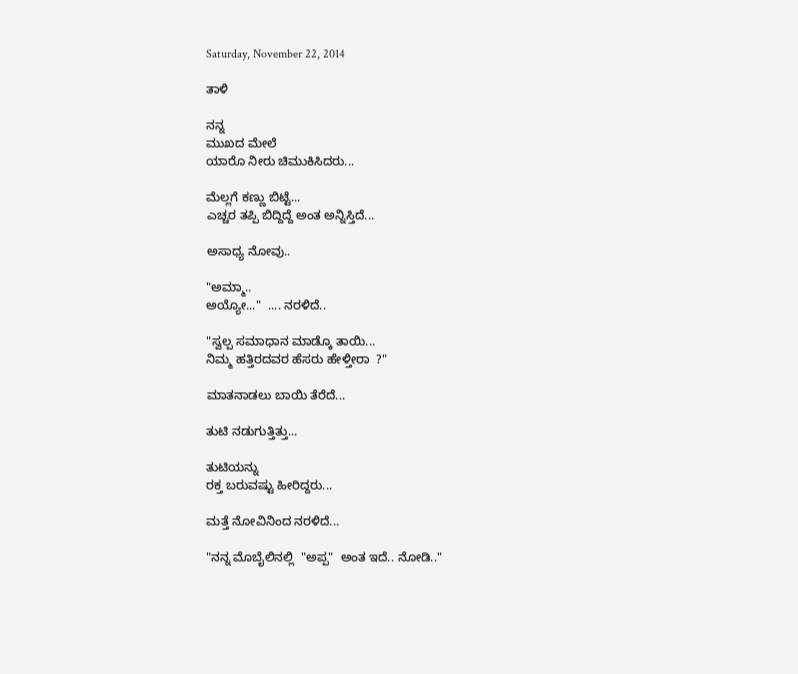Saturday, November 22, 2014

ತಾಳಿ

ನನ್ನ
ಮುಖದ ಮೇಲೆ
ಯಾರೊ ನೀರು ಚಿಮುಕಿಸಿದರು...

ಮೆಲ್ಲಗೆ ಕಣ್ಣು ಬಿಟ್ಟೆ...
ಎಚ್ಚರ ತಪ್ಪಿ ಬಿದ್ದಿದ್ದೆ ಅಂತ ಅನ್ನಿಸ್ತಿದೆ...

ಅಸಾಧ್ಯ ನೋವು..

"ಅಮ್ಮಾ..
ಅಯ್ಯೋ..."  .... ನರಳಿದೆ..

"ಸ್ವಲ್ಪ ಸಮಾಧಾನ ಮಾಡ್ಕೊ ತಾಯಿ...
ನಿಮ್ಮ ಹತ್ತಿರದವರ ಹೆಸರು ಹೇಳ್ತೀರಾ  ?"

ಮಾತನಾಡಲು ಬಾಯಿ ತೆರೆದೆ...

ತುಟಿ ನಡುಗುತ್ತಿತ್ತು...

ತುಟಿಯನ್ನು
ರಕ್ತ ಬರುವಷ್ಟು ಹೀರಿದ್ದರು...

ಮತ್ತೆ ನೋವಿನಿಂದ ನರಳಿದೆ...

"ನನ್ನ ಮೊಬೈಲಿನಲ್ಲಿ  "ಅಪ್ಪ"  ಅಂತ ಇದೆ.. ನೋಡಿ.."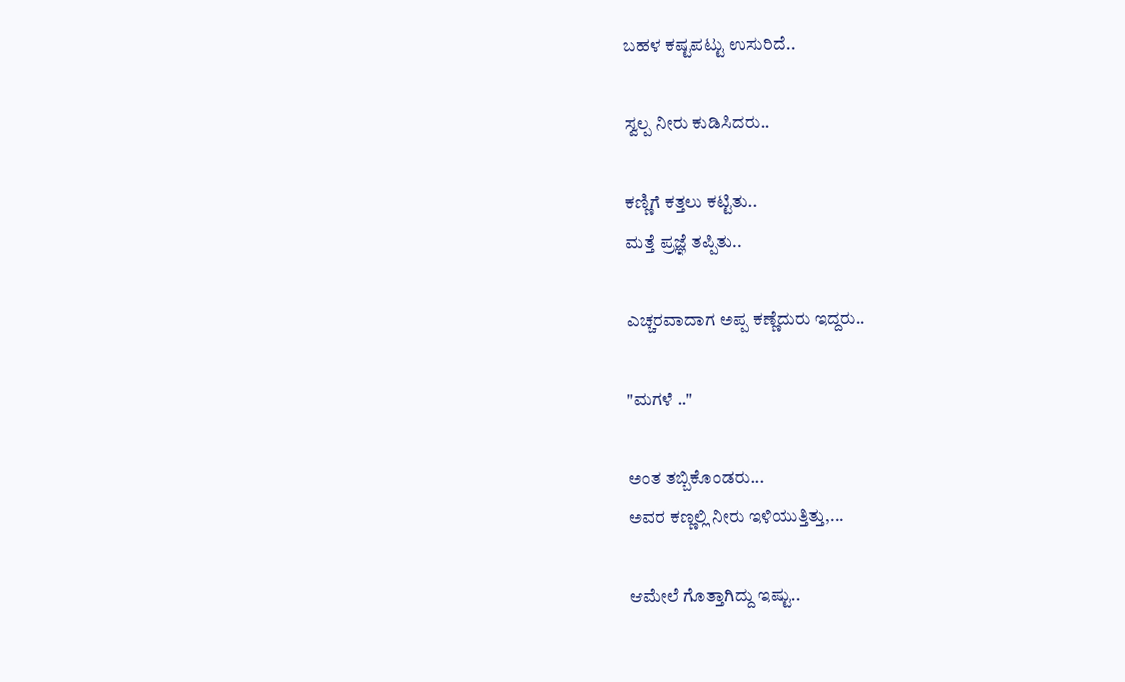ಬಹಳ ಕಷ್ಟಪಟ್ಟು ಉಸುರಿದೆ..

ಸ್ವಲ್ಪ ನೀರು ಕುಡಿಸಿದರು..

ಕಣ್ಣಿಗೆ ಕತ್ತಲು ಕಟ್ಟಿತು..
ಮತ್ತೆ ಪ್ರಜ್ಞೆ ತಪ್ಪಿತು..

ಎಚ್ಚರವಾದಾಗ ಅಪ್ಪ ಕಣ್ಣೆದುರು ಇದ್ದರು..

"ಮಗಳೆ .."

ಅಂತ ತಬ್ಬಿಕೊಂಡರು...
ಅವರ ಕಣ್ಣಲ್ಲಿ ನೀರು ಇಳಿಯುತ್ತಿತ್ತು,...

ಆಮೇಲೆ ಗೊತ್ತಾಗಿದ್ದು ಇಷ್ಟು..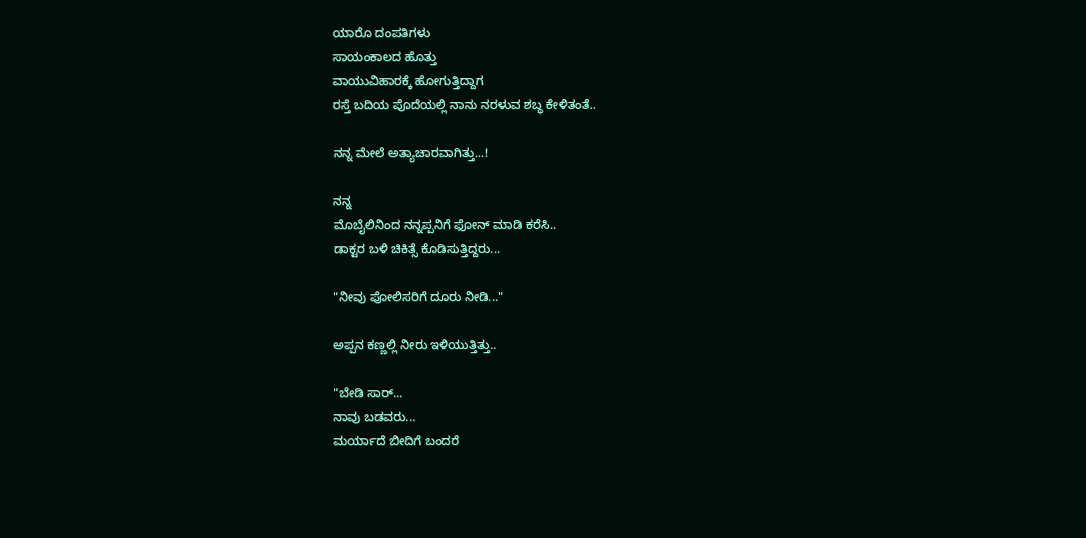ಯಾರೊ ದಂಪತಿಗಳು
ಸಾಯಂಕಾಲದ ಹೊತ್ತು
ವಾಯುವಿಹಾರಕ್ಕೆ ಹೋಗುತ್ತಿದ್ದಾಗ
ರಸ್ತೆ ಬದಿಯ ಪೊದೆಯಲ್ಲಿ ನಾನು ನರಳುವ ಶಬ್ಧ ಕೇಳಿತಂತೆ..

ನನ್ನ ಮೇಲೆ ಅತ್ಯಾಚಾರವಾಗಿತ್ತು...!

ನನ್ನ
ಮೊಬೈಲಿನಿಂದ ನನ್ನಪ್ಪನಿಗೆ ಫೋನ್ ಮಾಡಿ ಕರೆಸಿ..
ಡಾಕ್ಟರ ಬಳಿ ಚಿಕಿತ್ಸೆ ಕೊಡಿಸುತ್ತಿದ್ದರು...

"ನೀವು ಪೋಲಿಸರಿಗೆ ದೂರು ನೀಡಿ..."

ಅಪ್ಪನ ಕಣ್ಣಲ್ಲಿ ನೀರು ಇಳಿಯುತ್ತಿತ್ತು..

"ಬೇಡಿ ಸಾರ್...
ನಾವು ಬಡವರು...
ಮರ್ಯಾದೆ ಬೀದಿಗೆ ಬಂದರೆ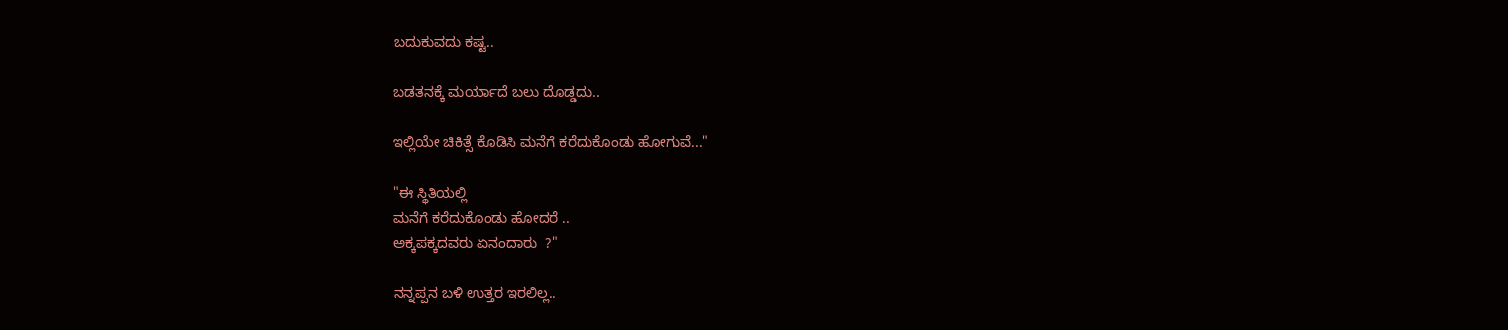ಬದುಕುವದು ಕಷ್ಟ..

ಬಡತನಕ್ಕೆ ಮರ್ಯಾದೆ ಬಲು ದೊಡ್ಡದು..

ಇಲ್ಲಿಯೇ ಚಿಕಿತ್ಸೆ ಕೊಡಿಸಿ ಮನೆಗೆ ಕರೆದುಕೊಂಡು ಹೋಗುವೆ..."

"ಈ ಸ್ಥಿತಿಯಲ್ಲಿ
ಮನೆಗೆ ಕರೆದುಕೊಂಡು ಹೋದರೆ ..
ಅಕ್ಕಪಕ್ಕದವರು ಏನಂದಾರು  ?"

ನನ್ನಪ್ಪನ ಬಳಿ ಉತ್ತರ ಇರಲಿಲ್ಲ..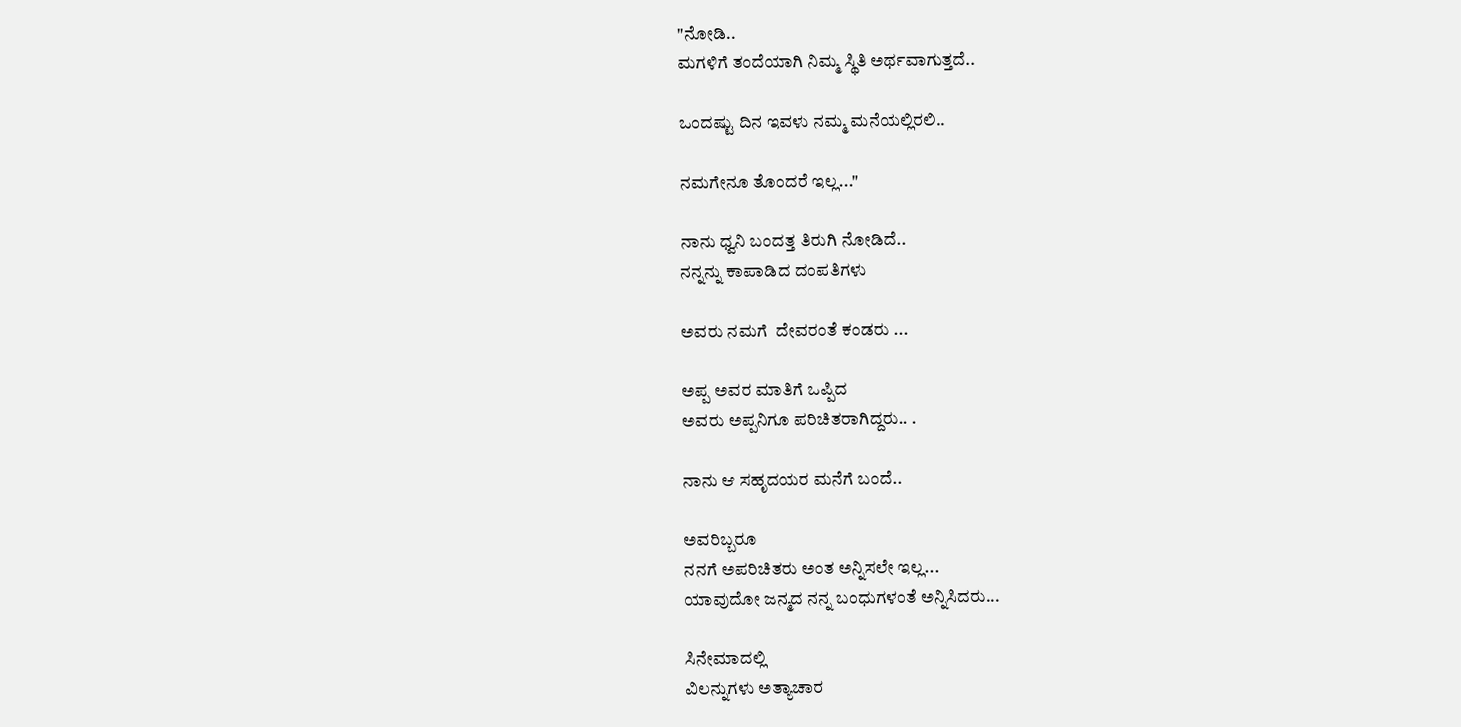"ನೋಡಿ..
ಮಗಳಿಗೆ ತಂದೆಯಾಗಿ ನಿಮ್ಮ ಸ್ಥಿತಿ ಅರ್ಥವಾಗುತ್ತದೆ..

ಒಂದಷ್ಟು ದಿನ ಇವಳು ನಮ್ಮ ಮನೆಯಲ್ಲಿರಲಿ..

ನಮಗೇನೂ ತೊಂದರೆ ಇಲ್ಲ..."

ನಾನು ಧ್ವನಿ ಬಂದತ್ತ ತಿರುಗಿ ನೋಡಿದೆ..
ನನ್ನನ್ನು ಕಾಪಾಡಿದ ದಂಪತಿಗಳು

ಅವರು ನಮಗೆ  ದೇವರಂತೆ ಕಂಡರು ...

ಅಪ್ಪ ಅವರ ಮಾತಿಗೆ ಒಪ್ಪಿದ
ಅವರು ಅಪ್ಪನಿಗೂ ಪರಿಚಿತರಾಗಿದ್ದರು.. .

ನಾನು ಆ ಸಹೃದಯರ ಮನೆಗೆ ಬಂದೆ..

ಅವರಿಬ್ಬರೂ
ನನಗೆ ಅಪರಿಚಿತರು ಅಂತ ಅನ್ನಿಸಲೇ ಇಲ್ಲ...
ಯಾವುದೋ ಜನ್ಮದ ನನ್ನ ಬಂಧುಗಳಂತೆ ಅನ್ನಿಸಿದರು...

ಸಿನೇಮಾದಲ್ಲಿ
ವಿಲನ್ನುಗಳು ಅತ್ಯಾಚಾರ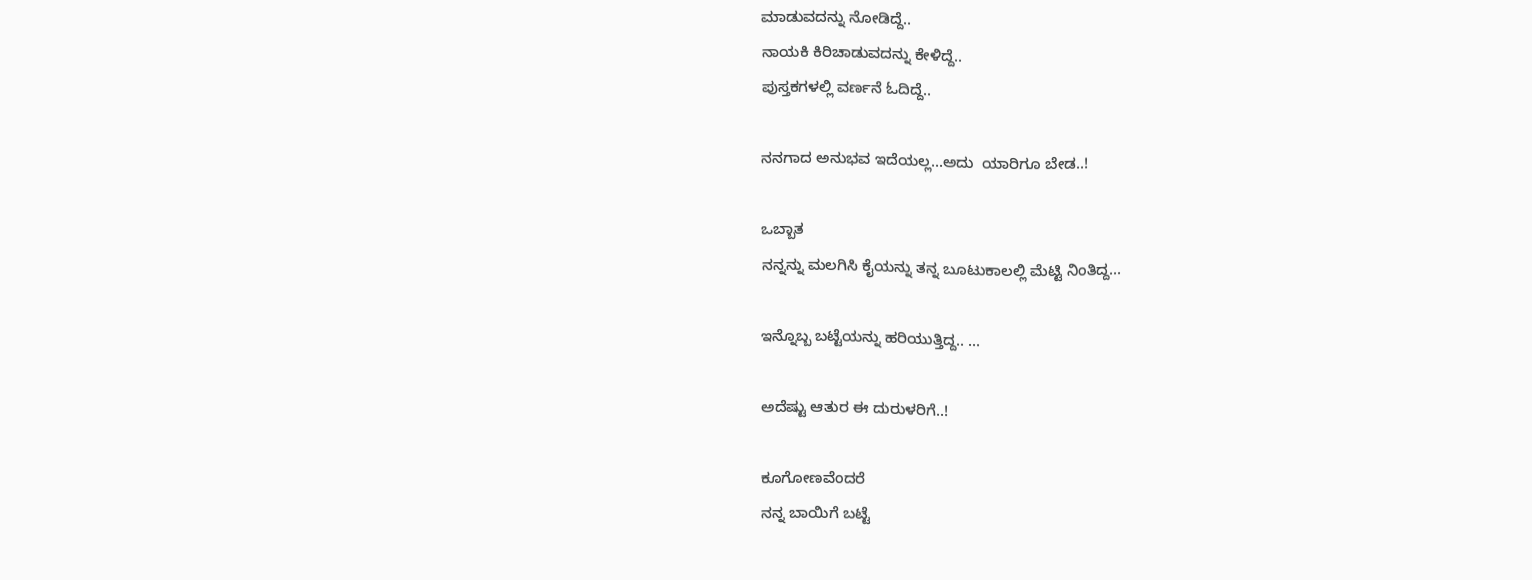ಮಾಡುವದನ್ನು ನೋಡಿದ್ದೆ..
ನಾಯಕಿ ಕಿರಿಚಾಡುವದನ್ನು ಕೇಳಿದ್ದೆ..
ಪುಸ್ತಕಗಳಲ್ಲಿ ವರ್ಣನೆ ಓದಿದ್ದೆ..

ನನಗಾದ ಅನುಭವ ಇದೆಯಲ್ಲ...ಅದು  ಯಾರಿಗೂ ಬೇಡ..!

ಒಬ್ಬಾತ
ನನ್ನನ್ನು ಮಲಗಿಸಿ ಕೈಯನ್ನು ತನ್ನ ಬೂಟುಕಾಲಲ್ಲಿ ಮೆಟ್ಟಿ ನಿಂತಿದ್ದ...

ಇನ್ನೊಬ್ಬ ಬಟ್ಟೆಯನ್ನು ಹರಿಯುತ್ತಿದ್ದ.. ...

ಅದೆಷ್ಟು ಆತುರ ಈ ದುರುಳರಿಗೆ..!

ಕೂಗೋಣವೆಂದರೆ
ನನ್ನ ಬಾಯಿಗೆ ಬಟ್ಟೆ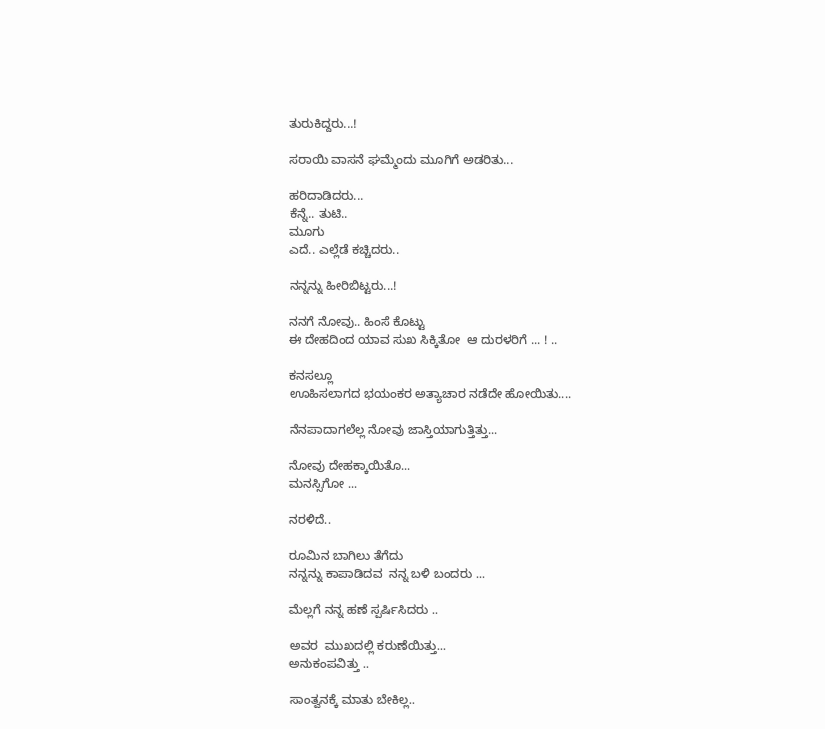ತುರುಕಿದ್ದರು...!

ಸರಾಯಿ ವಾಸನೆ ಘಮ್ಮೆಂದು ಮೂಗಿಗೆ ಅಡರಿತು...

ಹರಿದಾಡಿದರು...
ಕೆನ್ನೆ.. ತುಟಿ..
ಮೂಗು
ಎದೆ.. ಎಲ್ಲೆಡೆ ಕಚ್ಚಿದರು..

ನನ್ನನ್ನು ಹೀರಿಬಿಟ್ಟರು...!

ನನಗೆ ನೋವು.. ಹಿಂಸೆ ಕೊಟ್ಟು
ಈ ದೇಹದಿಂದ ಯಾವ ಸುಖ ಸಿಕ್ಕಿತೋ  ಆ ದುರಳರಿಗೆ ... ! ..

ಕನಸಲ್ಲೂ
ಊಹಿಸಲಾಗದ ಭಯಂಕರ ಅತ್ಯಾಚಾರ ನಡೆದೇ ಹೋಯಿತು....

ನೆನಪಾದಾಗಲೆಲ್ಲ ನೋವು ಜಾಸ್ತಿಯಾಗುತ್ತಿತ್ತು...

ನೋವು ದೇಹಕ್ಕಾಯಿತೊ...
ಮನಸ್ಸಿಗೋ ...

ನರಳಿದೆ..

ರೂಮಿನ ಬಾಗಿಲು ತೆಗೆದು
ನನ್ನನ್ನು ಕಾಪಾಡಿದವ  ನನ್ನ ಬಳಿ ಬಂದರು ...

ಮೆಲ್ಲಗೆ ನನ್ನ ಹಣೆ ಸ್ಪರ್ಷಿಸಿದರು ..

ಅವರ  ಮುಖದಲ್ಲಿ ಕರುಣೆಯಿತ್ತು...
ಅನುಕಂಪವಿತ್ತು ..

ಸಾಂತ್ವನಕ್ಕೆ ಮಾತು ಬೇಕಿಲ್ಲ..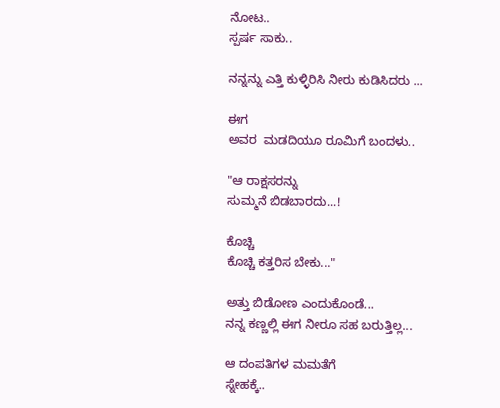ನೋಟ..
ಸ್ಪರ್ಷ ಸಾಕು..

ನನ್ನನ್ನು ಎತ್ತಿ ಕುಳ್ಳಿರಿಸಿ ನೀರು ಕುಡಿಸಿದರು ...

ಈಗ
ಅವರ  ಮಡದಿಯೂ ರೂಮಿಗೆ ಬಂದಳು..

"ಆ ರಾಕ್ಷಸರನ್ನು
ಸುಮ್ಮನೆ ಬಿಡಬಾರದು...!

ಕೊಚ್ಚಿ
ಕೊಚ್ಚಿ ಕತ್ತರಿಸ ಬೇಕು..."

ಅತ್ತು ಬಿಡೋಣ ಎಂದುಕೊಂಡೆ...
ನನ್ನ ಕಣ್ಣಲ್ಲಿ ಈಗ ನೀರೂ ಸಹ ಬರುತ್ತಿಲ್ಲ...

ಆ ದಂಪತಿಗಳ ಮಮತೆಗೆ
ಸ್ನೇಹಕ್ಕೆ..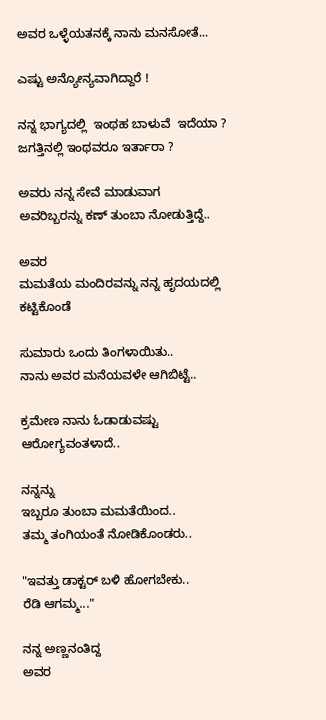ಅವರ ಒಳ್ಳೆಯತನಕ್ಕೆ ನಾನು ಮನಸೋತೆ...

ಎಷ್ಟು ಅನ್ಯೋನ್ಯವಾಗಿದ್ದಾರೆ !

ನನ್ನ ಭಾಗ್ಯದಲ್ಲಿ  ಇಂಥಹ ಬಾಳುವೆ  ಇದೆಯಾ ?
ಜಗತ್ತಿನಲ್ಲಿ ಇಂಥವರೂ ಇರ್ತಾರಾ ?

ಅವರು ನನ್ನ ಸೇವೆ ಮಾಡುವಾಗ
ಅವರಿಬ್ಬರನ್ನು ಕಣ್ ತುಂಬಾ ನೋಡುತ್ತಿದ್ದೆ..

ಅವರ
ಮಮತೆಯ ಮಂದಿರವನ್ನು ನನ್ನ ಹೃದಯದಲ್ಲಿ ಕಟ್ಟಿಕೊಂಡೆ

ಸುಮಾರು ಒಂದು ತಿಂಗಳಾಯಿತು..
ನಾನು ಅವರ ಮನೆಯವಳೇ ಆಗಿಬಿಟ್ಟೆ..

ಕ್ರಮೇಣ ನಾನು ಓಡಾಡುವಷ್ಟು ಆರೋಗ್ಯವಂತಳಾದೆ..

ನನ್ನನ್ನು
ಇಬ್ಬರೂ ತುಂಬಾ ಮಮತೆಯಿಂದ..
ತಮ್ಮ ತಂಗಿಯಂತೆ ನೋಡಿಕೊಂಡರು..

"ಇವತ್ತು ಡಾಕ್ಟರ್ ಬಳಿ ಹೋಗಬೇಕು..
ರೆಡಿ ಆಗಮ್ಮ..."

ನನ್ನ ಅಣ್ಣನಂತಿದ್ದ
ಅವರ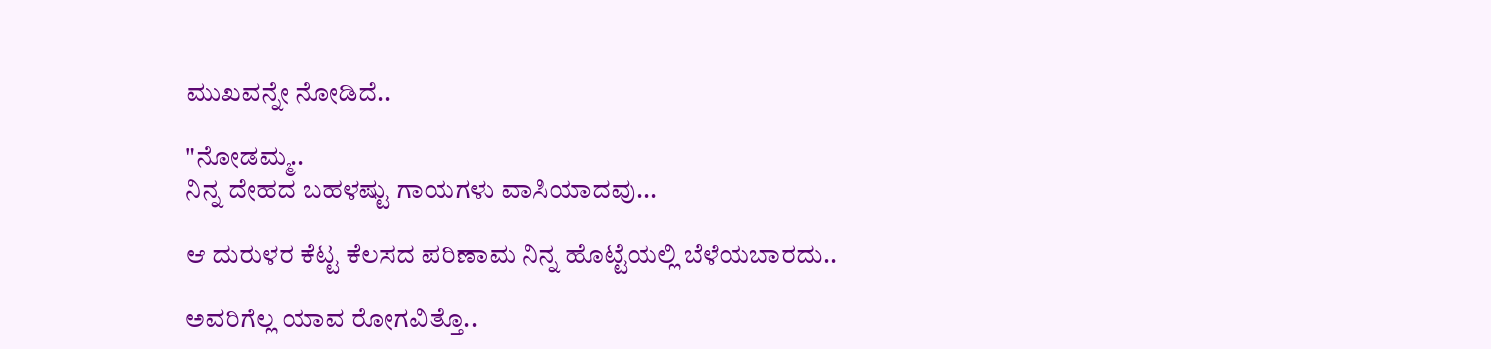ಮುಖವನ್ನೇ ನೋಡಿದೆ..

"ನೋಡಮ್ಮ..
ನಿನ್ನ ದೇಹದ ಬಹಳಷ್ಟು ಗಾಯಗಳು ವಾಸಿಯಾದವು...

ಆ ದುರುಳರ ಕೆಟ್ಟ ಕೆಲಸದ ಪರಿಣಾಮ ನಿನ್ನ ಹೊಟ್ಟೆಯಲ್ಲಿ ಬೆಳೆಯಬಾರದು..

ಅವರಿಗೆಲ್ಲ ಯಾವ ರೋಗವಿತ್ತೊ..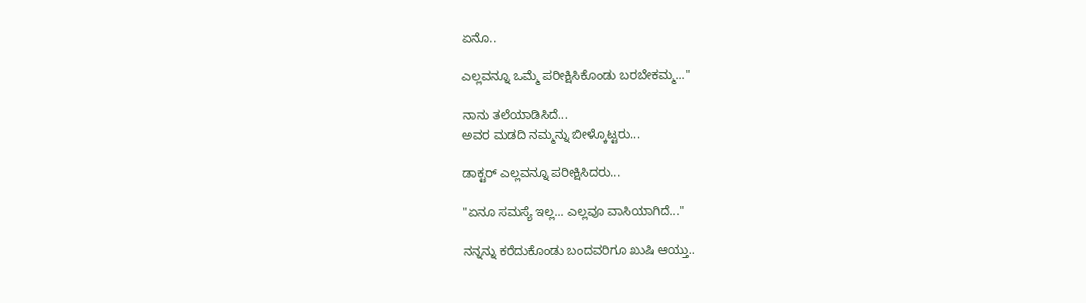ಏನೊ..

ಎಲ್ಲವನ್ನೂ ಒಮ್ಮೆ ಪರೀಕ್ಷಿಸಿಕೊಂಡು ಬರಬೇಕಮ್ಮ..."

ನಾನು ತಲೆಯಾಡಿಸಿದೆ...
ಅವರ ಮಡದಿ ನಮ್ಮನ್ನು ಬೀಳ್ಕೊಟ್ಟರು...

ಡಾಕ್ಟರ್ ಎಲ್ಲವನ್ನೂ ಪರೀಕ್ಷಿಸಿದರು...

"ಏನೂ ಸಮಸ್ಯೆ ಇಲ್ಲ... ಎಲ್ಲವೂ ವಾಸಿಯಾಗಿದೆ..."

ನನ್ನನ್ನು ಕರೆದುಕೊಂಡು ಬಂದವರಿಗೂ ಖುಷಿ ಆಯ್ತು..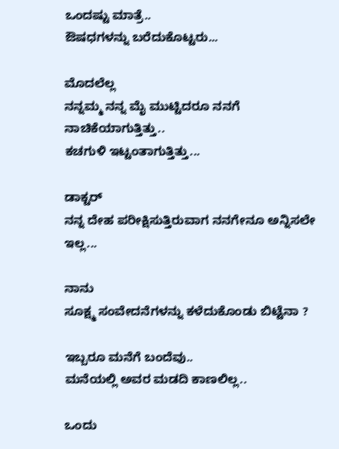ಒಂದಷ್ಟು ಮಾತ್ರೆ..
ಔಷಧಗಳನ್ನು ಬರೆದುಕೊಟ್ಟರು...

ಮೊದಲೆಲ್ಲ
ನನ್ನಮ್ಮ ನನ್ನ ಮೈ ಮುಟ್ಟಿದರೂ ನನಗೆ ನಾಚಿಕೆಯಾಗುತ್ತಿತ್ತು..
ಕಚಗುಳಿ ಇಟ್ಟಂತಾಗುತ್ತಿತ್ತು...

ಡಾಕ್ಟರ್
ನನ್ನ ದೇಹ ಪರೀಕ್ಷಿಸುತ್ತಿರುವಾಗ ನನಗೇನೂ ಅನ್ನಿಸಲೇ ಇಲ್ಲ...

ನಾನು
ಸೂಕ್ಷ್ಮ ಸಂವೇದನೆಗಳನ್ನು ಕಳೆದುಕೊಂಡು ಬಿಟ್ಟೆನಾ ?

ಇಬ್ಬರೂ ಮನೆಗೆ ಬಂದೆವು..
ಮನೆಯಲ್ಲಿ ಅವರ ಮಡದಿ ಕಾಣಲಿಲ್ಲ..

ಒಂದು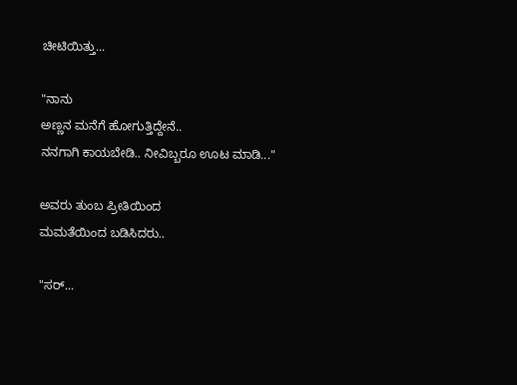ಚೀಟಿಯಿತ್ತು...

"ನಾನು
ಅಣ್ಣನ ಮನೆಗೆ ಹೋಗುತ್ತಿದ್ದೇನೆ..
ನನಗಾಗಿ ಕಾಯಬೇಡಿ.. ನೀವಿಬ್ಬರೂ ಊಟ ಮಾಡಿ..."

ಅವರು ತುಂಬ ಪ್ರೀತಿಯಿಂದ
ಮಮತೆಯಿಂದ ಬಡಿಸಿದರು..

"ಸರ್...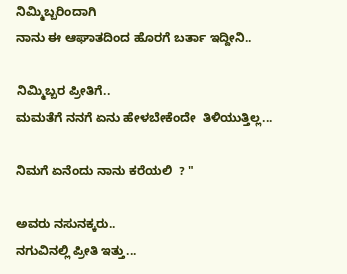ನಿಮ್ಮಿಬ್ಬರಿಂದಾಗಿ
ನಾನು ಈ ಆಘಾತದಿಂದ ಹೊರಗೆ ಬರ್ತಾ ಇದ್ದೀನಿ..

ನಿಮ್ಮಿಬ್ಬರ ಪ್ರೀತಿಗೆ..
ಮಮತೆಗೆ ನನಗೆ ಏನು ಹೇಳಬೇಕೆಂದೇ  ತಿಳಿಯುತ್ತಿಲ್ಲ...

ನಿಮಗೆ ಏನೆಂದು ನಾನು ಕರೆಯಲಿ  ? "

ಅವರು ನಸುನಕ್ಕರು..
ನಗುವಿನಲ್ಲಿ ಪ್ರೀತಿ ಇತ್ತು...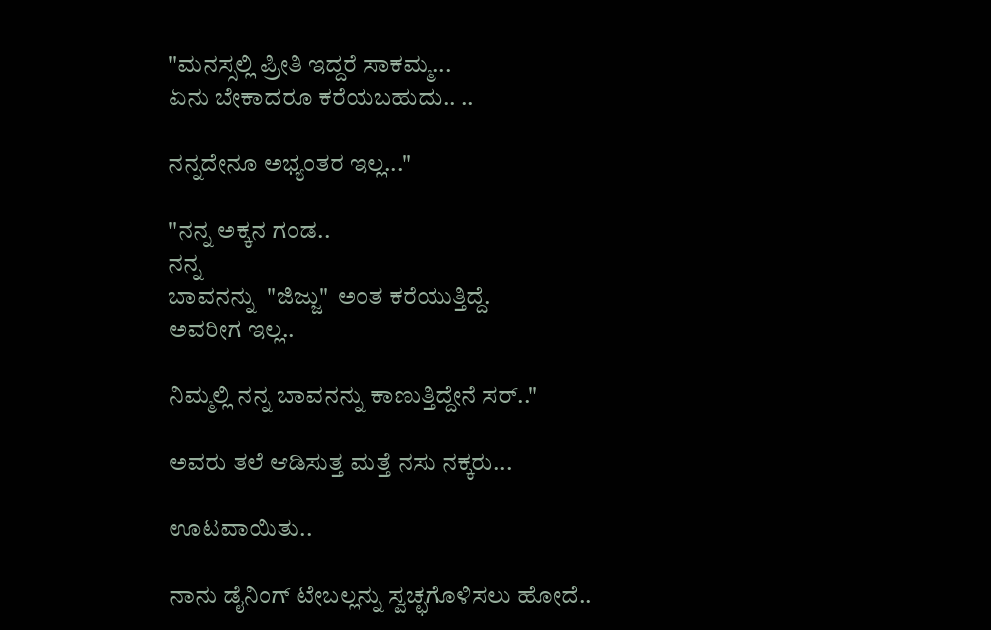"ಮನಸ್ಸಲ್ಲಿ ಪ್ರೀತಿ ಇದ್ದರೆ ಸಾಕಮ್ಮ...
ಏನು ಬೇಕಾದರೂ ಕರೆಯಬಹುದು.. ..

ನನ್ನದೇನೂ ಅಭ್ಯಂತರ ಇಲ್ಲ..."

"ನನ್ನ ಅಕ್ಕನ ಗಂಡ..
ನನ್ನ
ಬಾವನನ್ನು  "ಜಿಜ್ಜು"  ಅಂತ ಕರೆಯುತ್ತಿದ್ದೆ.
ಅವರೀಗ ಇಲ್ಲ..

ನಿಮ್ಮಲ್ಲಿ ನನ್ನ ಬಾವನನ್ನು ಕಾಣುತ್ತಿದ್ದೇನೆ ಸರ್.."

ಅವರು ತಲೆ ಆಡಿಸುತ್ತ ಮತ್ತೆ ನಸು ನಕ್ಕರು...

ಊಟವಾಯಿತು..

ನಾನು ಡೈನಿಂಗ್ ಟೇಬಲ್ಲನ್ನು ಸ್ವಚ್ಛಗೊಳಿಸಲು ಹೋದೆ..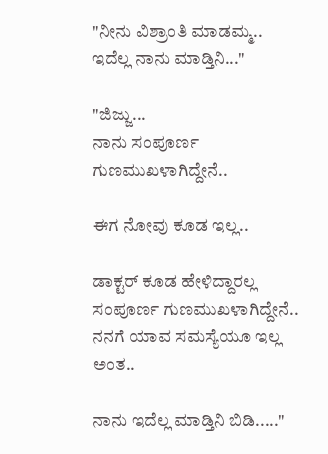"ನೀನು ವಿಶ್ರಾಂತಿ ಮಾಡಮ್ಮ..
ಇದೆಲ್ಲ ನಾನು ಮಾಡ್ತಿನಿ..."

"ಜಿಜ್ಜು...
ನಾನು ಸಂಪೂರ್ಣ ಗುಣಮುಖಳಾಗಿದ್ದೇನೆ..

ಈಗ ನೋವು ಕೂಡ ಇಲ್ಲ..

ಡಾಕ್ಟರ್ ಕೂಡ ಹೇಳಿದ್ದಾರಲ್ಲ ಸಂಪೂರ್ಣ ಗುಣಮುಖಳಾಗಿದ್ದೇನೆ..
ನನಗೆ ಯಾವ ಸಮಸ್ಯೆಯೂ ಇಲ್ಲ ಅಂತ..

ನಾನು ಇದೆಲ್ಲ ಮಾಡ್ತಿನಿ ಬಿಡಿ....."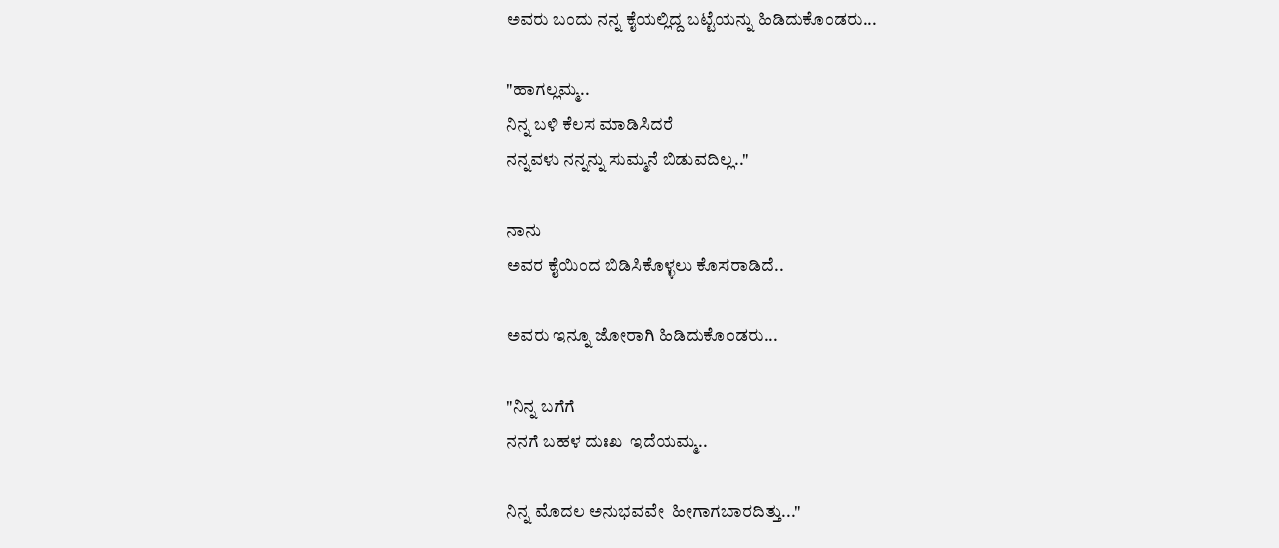ಅವರು ಬಂದು ನನ್ನ ಕೈಯಲ್ಲಿದ್ದ ಬಟ್ಟೆಯನ್ನು ಹಿಡಿದುಕೊಂಡರು...

"ಹಾಗಲ್ಲಮ್ಮ..
ನಿನ್ನ ಬಳಿ ಕೆಲಸ ಮಾಡಿಸಿದರೆ
ನನ್ನವಳು ನನ್ನನ್ನು ಸುಮ್ಮನೆ ಬಿಡುವದಿಲ್ಲ.."

ನಾನು
ಅವರ ಕೈಯಿಂದ ಬಿಡಿಸಿಕೊಳ್ಳಲು ಕೊಸರಾಡಿದೆ..

ಅವರು ಇನ್ನೂ ಜೋರಾಗಿ ಹಿಡಿದುಕೊಂಡರು...

"ನಿನ್ನ ಬಗೆಗೆ
ನನಗೆ ಬಹಳ ದುಃಖ  ಇದೆಯಮ್ಮ..

ನಿನ್ನ ಮೊದಲ ಅನುಭವವೇ  ಹೀಗಾಗಬಾರದಿತ್ತು..."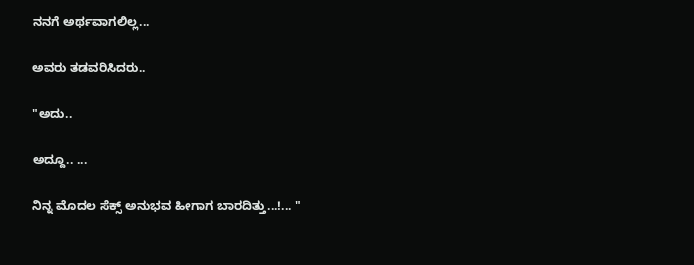ನನಗೆ ಅರ್ಥವಾಗಲಿಲ್ಲ...

ಅವರು ತಡವರಿಸಿದರು..

"ಅದು..

ಅದ್ದೂ.. ...

ನಿನ್ನ ಮೊದಲ ಸೆಕ್ಸ್ ಅನುಭವ ಹೀಗಾಗ ಬಾರದಿತ್ತು...!... "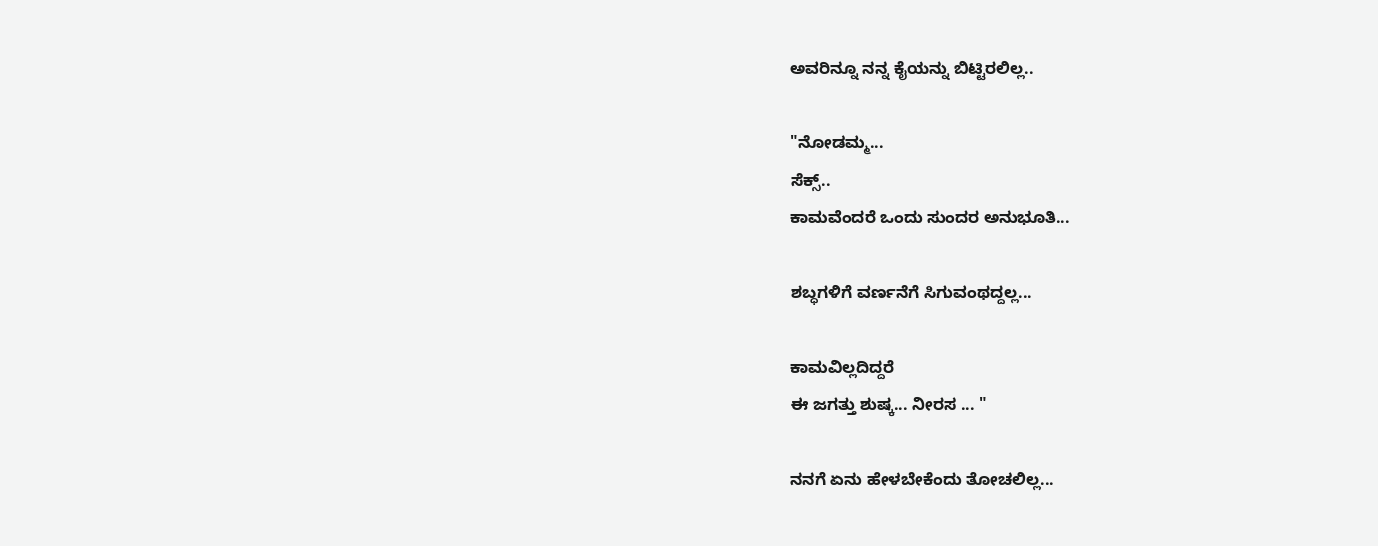ಅವರಿನ್ನೂ ನನ್ನ ಕೈಯನ್ನು ಬಿಟ್ಟಿರಲಿಲ್ಲ..

"ನೋಡಮ್ಮ...
ಸೆಕ್ಸ್..
ಕಾಮವೆಂದರೆ ಒಂದು ಸುಂದರ ಅನುಭೂತಿ...

ಶಬ್ಧಗಳಿಗೆ ವರ್ಣನೆಗೆ ಸಿಗುವಂಥದ್ದಲ್ಲ...

ಕಾಮವಿಲ್ಲದಿದ್ದರೆ
ಈ ಜಗತ್ತು ಶುಷ್ಕ... ನೀರಸ ... "

ನನಗೆ ಏನು ಹೇಳಬೇಕೆಂದು ತೋಚಲಿಲ್ಲ...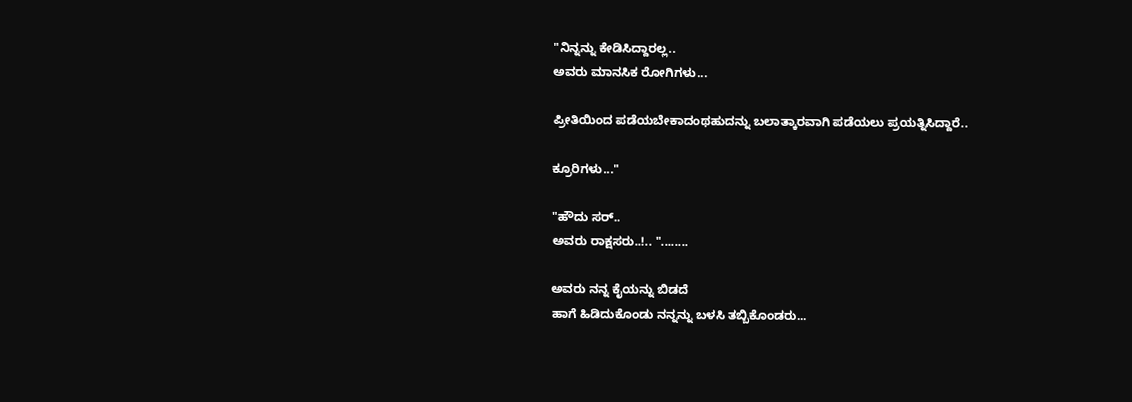"ನಿನ್ನನ್ನು ಕೇಡಿಸಿದ್ದಾರಲ್ಲ..
ಅವರು ಮಾನಸಿಕ ರೋಗಿಗಳು...

ಪ್ರೀತಿಯಿಂದ ಪಡೆಯಬೇಕಾದಂಥಹುದನ್ನು ಬಲಾತ್ಕಾರವಾಗಿ ಪಡೆಯಲು ಪ್ರಯತ್ನಿಸಿದ್ದಾರೆ..

ಕ್ರೂರಿಗಳು..."

"ಹೌದು ಸರ್..
ಅವರು ರಾಕ್ಷಸರು..!.. "........

ಅವರು ನನ್ನ ಕೈಯನ್ನು ಬಿಡದೆ
ಹಾಗೆ ಹಿಡಿದುಕೊಂಡು ನನ್ನನ್ನು ಬಳಸಿ ತಬ್ಬಿಕೊಂಡರು...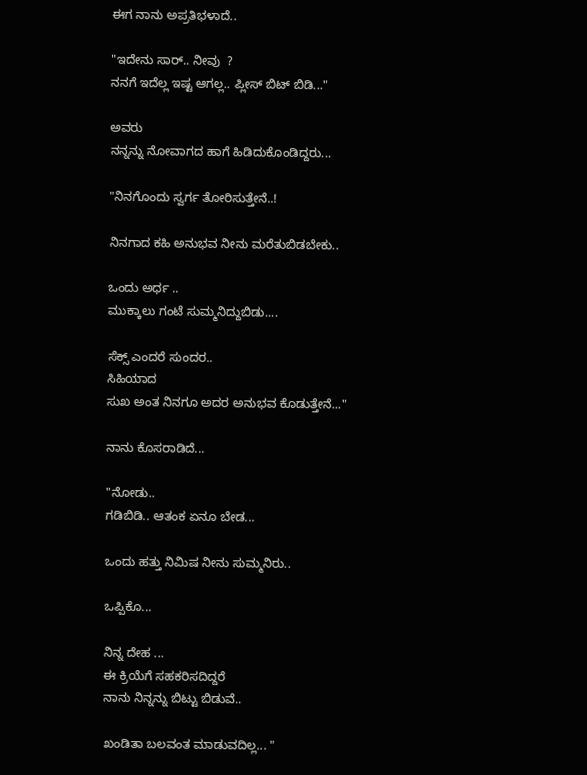ಈಗ ನಾನು ಅಪ್ರತಿಭಳಾದೆ..

"ಇದೇನು ಸಾರ್.. ನೀವು  ?
ನನಗೆ ಇದೆಲ್ಲ ಇಷ್ಟ ಆಗಲ್ಲ.. ಪ್ಲೀಸ್ ಬಿಟ್ ಬಿಡಿ..."

ಅವರು
ನನ್ನನ್ನು ನೋವಾಗದ ಹಾಗೆ ಹಿಡಿದುಕೊಂಡಿದ್ದರು...

"ನಿನಗೊಂದು ಸ್ವರ್ಗ ತೋರಿಸುತ್ತೇನೆ..!

ನಿನಗಾದ ಕಹಿ ಅನುಭವ ನೀನು ಮರೆತುಬಿಡಬೇಕು..

ಒಂದು ಅರ್ಧ ..
ಮುಕ್ಕಾಲು ಗಂಟೆ ಸುಮ್ಮನಿದ್ದುಬಿಡು....

ಸೆಕ್ಸ್ ಎಂದರೆ ಸುಂದರ..
ಸಿಹಿಯಾದ
ಸುಖ ಅಂತ ನಿನಗೂ ಅದರ ಅನುಭವ ಕೊಡುತ್ತೇನೆ..."

ನಾನು ಕೊಸರಾಡಿದೆ...

"ನೋಡು..
ಗಡಿಬಿಡಿ.. ಆತಂಕ ಏನೂ ಬೇಡ...

ಒಂದು ಹತ್ತು ನಿಮಿಷ ನೀನು ಸುಮ್ಮನಿರು..

ಒಪ್ಪಿಕೊ...

ನಿನ್ನ ದೇಹ ...
ಈ ಕ್ರಿಯೆಗೆ ಸಹಕರಿಸದಿದ್ದರೆ
ನಾನು ನಿನ್ನನ್ನು ಬಿಟ್ಟು ಬಿಡುವೆ..

ಖಂಡಿತಾ ಬಲವಂತ ಮಾಡುವದಿಲ್ಲ... "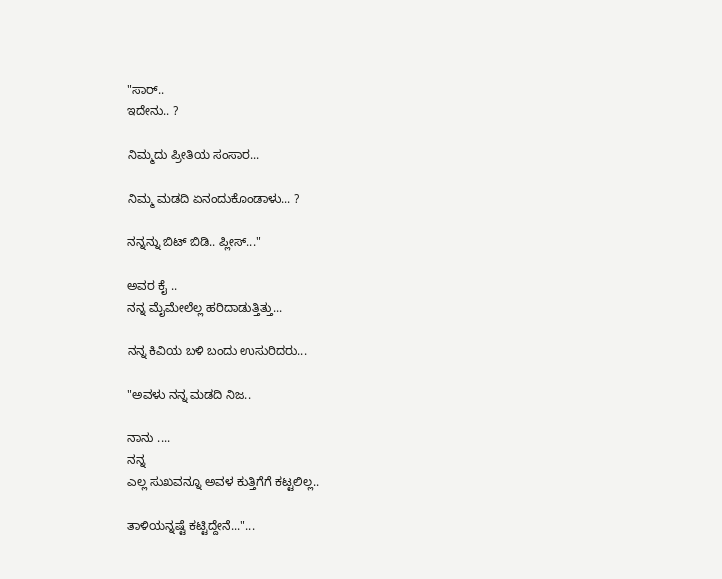"ಸಾರ್..
ಇದೇನು.. ?

ನಿಮ್ಮದು ಪ್ರೀತಿಯ ಸಂಸಾರ...

ನಿಮ್ಮ ಮಡದಿ ಏನಂದುಕೊಂಡಾಳು... ?

ನನ್ನನ್ನು ಬಿಟ್ ಬಿಡಿ.. ಪ್ಲೀಸ್..."

ಅವರ ಕೈ ..
ನನ್ನ ಮೈಮೇಲೆಲ್ಲ ಹರಿದಾಡುತ್ತಿತ್ತು...

ನನ್ನ ಕಿವಿಯ ಬಳಿ ಬಂದು ಉಸುರಿದರು...

"ಅವಳು ನನ್ನ ಮಡದಿ ನಿಜ..

ನಾನು ....
ನನ್ನ
ಎಲ್ಲ ಸುಖವನ್ನೂ ಅವಳ ಕುತ್ತಿಗೆಗೆ ಕಟ್ಟಲಿಲ್ಲ..

ತಾಳಿಯನ್ನಷ್ಟೆ ಕಟ್ಟಿದ್ದೇನೆ..."...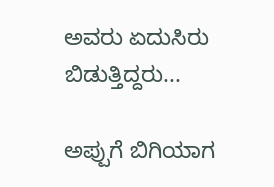ಅವರು ಏದುಸಿರು ಬಿಡುತ್ತಿದ್ದರು...

ಅಪ್ಪುಗೆ ಬಿಗಿಯಾಗ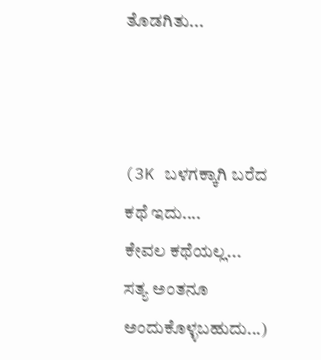ತೊಡಗಿತು...



(3K ಬಳಗಕ್ಕಾಗಿ ಬರೆದ ಕಥೆ ಇದು....
ಕೇವಲ ಕಥೆಯಲ್ಲ...
ಸತ್ಯ ಅಂತನೂ  ಅಂದುಕೊಳ್ಳಬಹುದು...)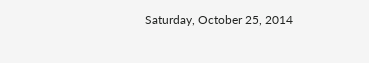Saturday, October 25, 2014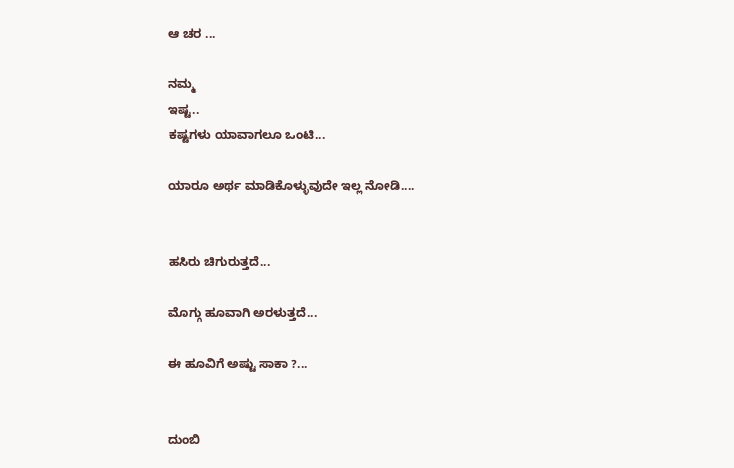ಆ ಚರ ...

ನಮ್ಮ
ಇಷ್ಟ..
ಕಷ್ಟಗಳು ಯಾವಾಗಲೂ ಒಂಟಿ...

ಯಾರೂ ಅರ್ಥ ಮಾಡಿಕೊಳ್ಳುವುದೇ ಇಲ್ಲ ನೋಡಿ....


ಹಸಿರು ಚಿಗುರುತ್ತದೆ...

ಮೊಗ್ಗು ಹೂವಾಗಿ ಅರಳುತ್ತದೆ...

ಈ ಹೂವಿಗೆ ಅಷ್ಟು ಸಾಕಾ ?...


ದುಂಬಿ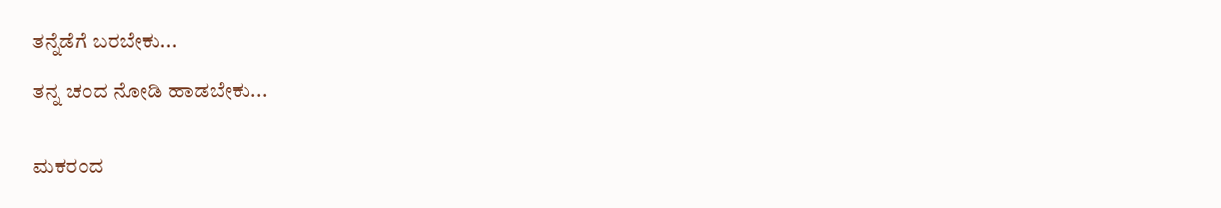ತನ್ನೆಡೆಗೆ ಬರಬೇಕು...

ತನ್ನ ಚಂದ ನೋಡಿ ಹಾಡಬೇಕು...


ಮಕರಂದ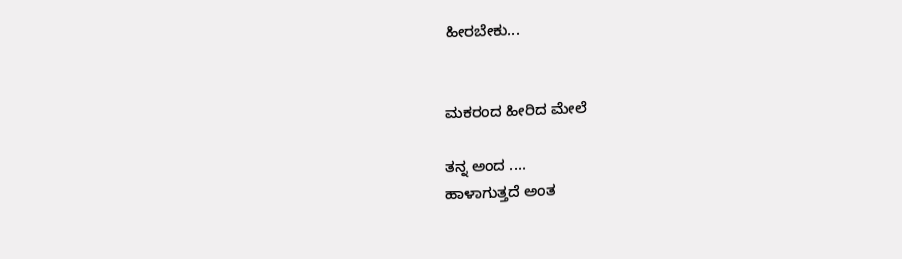ಹೀರಬೇಕು...


ಮಕರಂದ ಹೀರಿದ ಮೇಲೆ

ತನ್ನ ಅಂದ ....
ಹಾಳಾಗುತ್ತದೆ ಅಂತ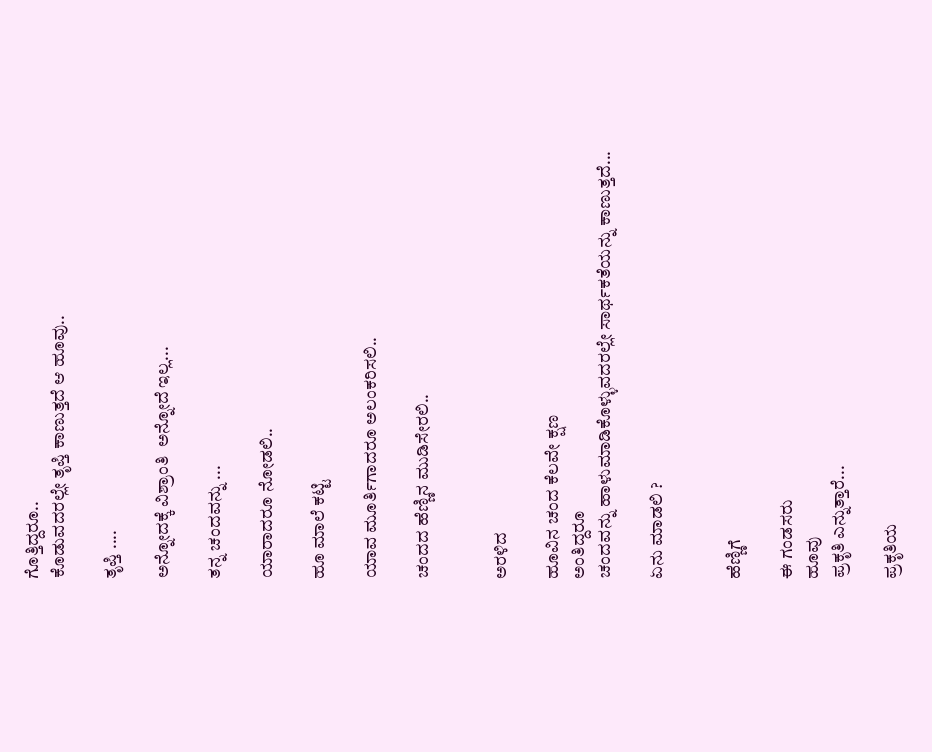ಗೊತ್ತಿದ್ದರೂ..
ಕೊಡುವದರಲ್ಲೇ ತೃಪ್ತಿ ಕಾಣುತ್ತದೆ ಆ ಹೂವು..

ತೃಪ್ತಿ ....

ಅನ್ನೋದಕ್ಕೆ ವಿಶ್ರಾಂತಿ  ಅನ್ನೋದೆ ಇಲ್ಲ...

ತನ್ನ ಚಂದವನ್ನು ...

ಯಾರಾದರೂ ನೋಡಲಿ..

ಹೂ ಮಾಲೆ ಕಟ್ಟಿ

ಯಾವ ಮೂರ್ತಿಗಾದರೂ ಅಲಂಕರಿಸಲಿ..

ಚಂದದ ಹೆಣ್ಣಿನ ಮುಡಿಸೇರಲಿ..


ಅರಳಿದ

ಹೂವಿನ ಚಂದ ಕೆಲವೇ ಕ್ಷಣ
ಅಂತಿದ್ದರೂ
ಚಂದವನ್ನು ಹಾಳುಮಾಡಿಕೊಳ್ಳುವದರಲ್ಲೇ ಸಾರ್ಥಕತೆಯನ್ನು ಕಾಣುತ್ತದೆ...

ಏನು ಮಾಡಲಿ ?


ಹೆಣ್ಣಿಗೆ

ಈ ಗಂಡಸರು
ಹೂವು
ಪ್ರಕೃತಿ ಎನ್ನುತ್ತಾರೆ...

ಪ್ರಕೃತಿಯ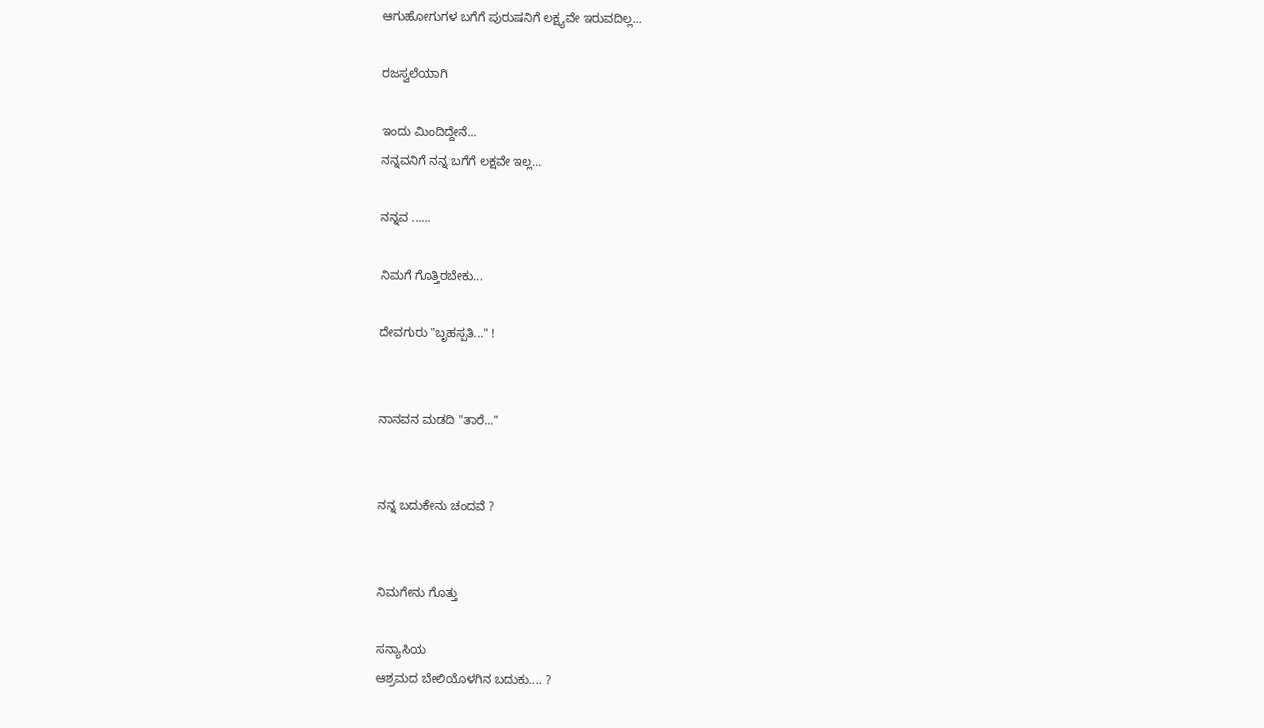ಆಗುಹೋಗುಗಳ ಬಗೆಗೆ ಪುರುಷನಿಗೆ ಲಕ್ಷ್ಯವೇ ಇರುವದಿಲ್ಲ...

ರಜಸ್ವಲೆಯಾಗಿ

ಇಂದು ಮಿಂದಿದ್ದೇನೆ...
ನನ್ನವನಿಗೆ ನನ್ನ ಬಗೆಗೆ ಲಕ್ಷವೇ ಇಲ್ಲ...

ನನ್ನವ ......

ನಿಮಗೆ ಗೊತ್ತಿರಬೇಕು...

ದೇವಗುರು "ಬೃಹಸ್ಪತಿ..." !


ನಾನವನ ಮಡದಿ "ತಾರೆ..."


ನನ್ನ ಬದುಕೇನು ಚಂದವೆ ?


ನಿಮಗೇನು ಗೊತ್ತು

ಸನ್ಯಾಸಿಯ
ಆಶ್ರಮದ ಬೇಲಿಯೊಳಗಿನ ಬದುಕು.... ?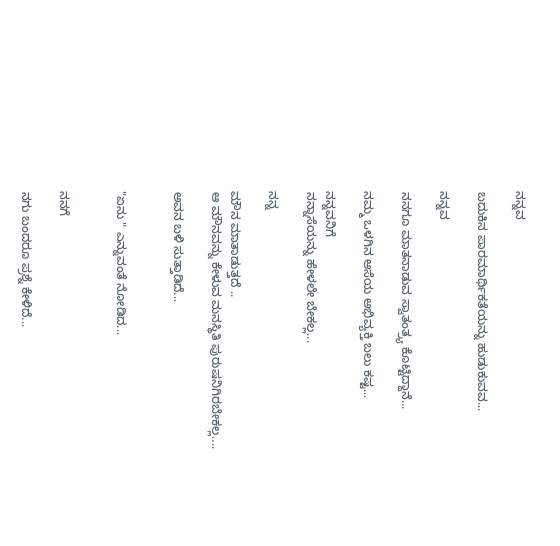ನನ್ನವ

ಬದುಕಿನ ಪಾರಮಾರ್ಥಿಕತೆಯನ್ನು ಹುಡುಕುವವ...

ನನ್ನವ

ನನಗೂ ಮಾತನಾಡುವ ಸ್ವಾತಂತ್ರ್ಯ ಕೊಟ್ಟಿದ್ದಾನೆ...

ನಮ್ಮ ಒಳಗಿನ ಆಸೆಯ ಅಭಿವ್ಯಕ್ತಿ ಬಲು ಕಷ್ಟ...

ನನ್ನವನಿಗೆ
ನನ್ನಾಸೆಯನ್ನು ಹೇಳಲೇ ಬೇಕಲ್ಲ...

ನನ್ನ

ಮೌನ ಮಾತಾಡುತ್ತದೆ ..
ಆ ಮೌನವನ್ನು ಕೇಳುವ ಮನಸ್ಥಿತಿ ಪುರುಷನಿಗಿರಬೇಕಲ್ಲ....

ಅವನ ಬಳಿ ಸುತ್ತಾಡಿದೆ...


"ಏನು " ಎನ್ನುವಂತೆ ನೋಡಿದ...


ನನಗೆ

ನಗು ಬಂದರೂ ಪ್ರಶ್ನೆ ಕೇಳಿದೆ...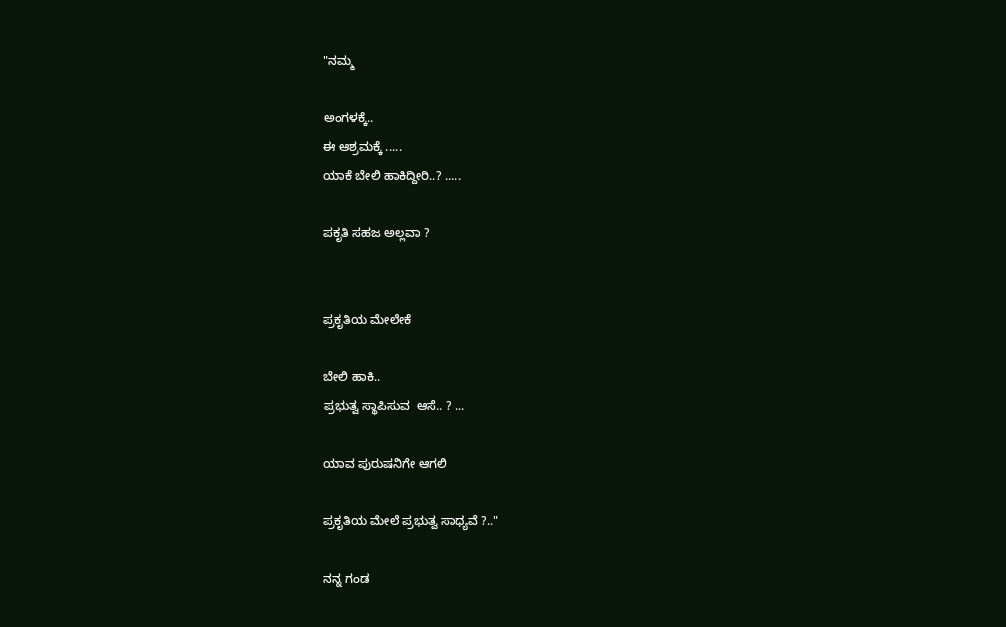"ನಮ್ಮ

ಅಂಗಳಕ್ಕೆ..
ಈ ಆಶ್ರಮಕ್ಕೆ .....
ಯಾಕೆ ಬೇಲಿ ಹಾಕಿದ್ದೀರಿ..? .....

ಪಕೃತಿ ಸಹಜ ಅಲ್ಲವಾ ?


ಪ್ರಕೃತಿಯ ಮೇಲೇಕೆ

ಬೇಲಿ ಹಾಕಿ..
ಪ್ರಭುತ್ವ ಸ್ಥಾಪಿಸುವ  ಆಸೆ.. ? ...

ಯಾವ ಪುರುಷನಿಗೇ ಆಗಲಿ

ಪ್ರಕೃತಿಯ ಮೇಲೆ ಪ್ರಭುತ್ವ ಸಾಧ್ಯವೆ ?.."

ನನ್ನ ಗಂಡ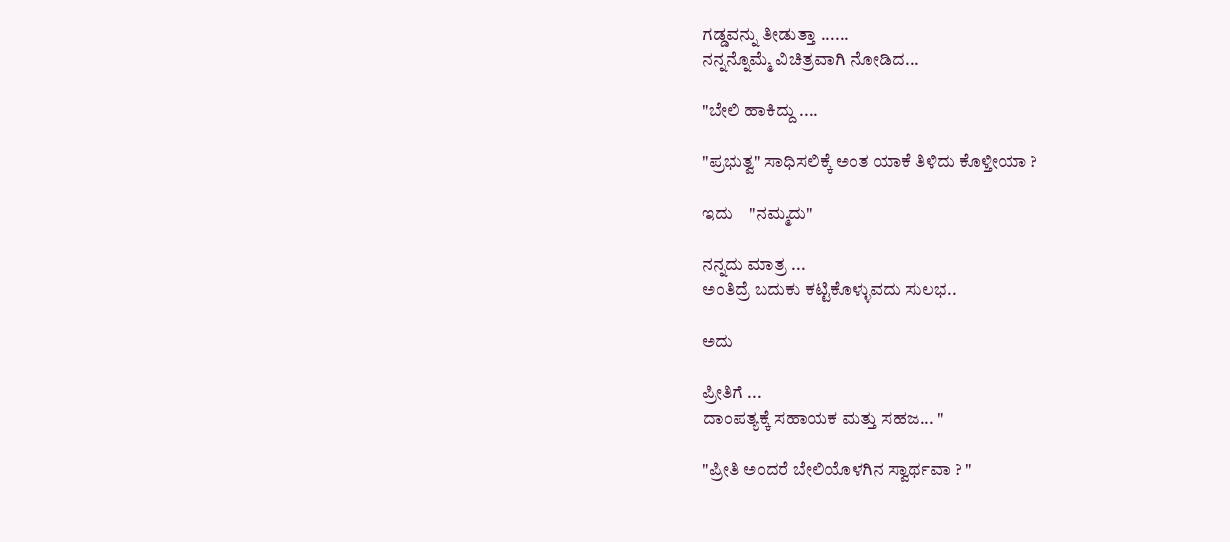ಗಡ್ಡವನ್ನು ತೀಡುತ್ತಾ ......
ನನ್ನನ್ನೊಮ್ಮೆ ವಿಚಿತ್ರವಾಗಿ ನೋಡಿದ...

"ಬೇಲಿ ಹಾಕಿದ್ದು ....

"ಪ್ರಭುತ್ವ" ಸಾಧಿಸಲಿಕ್ಕೆ ಅಂತ ಯಾಕೆ ತಿಳಿದು ಕೊಳ್ತೀಯಾ ?

ಇದು    "ನಮ್ಮದು"

ನನ್ನದು ಮಾತ್ರ ...
ಅಂತಿದ್ರೆ ಬದುಕು ಕಟ್ಟಿಕೊಳ್ಳುವದು ಸುಲಭ..

ಅದು

ಪ್ರೀತಿಗೆ ...
ದಾಂಪತ್ಯಕ್ಕೆ ಸಹಾಯಕ ಮತ್ತು ಸಹಜ... "

"ಪ್ರೀತಿ ಅಂದರೆ ಬೇಲಿಯೊಳಗಿನ ಸ್ವಾರ್ಥವಾ ? "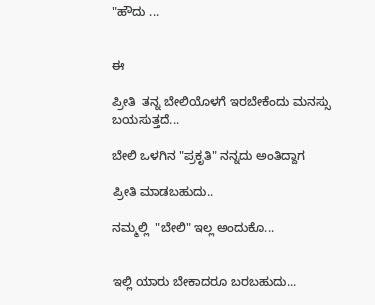"ಹೌದು ...


ಈ

ಪ್ರೀತಿ  ತನ್ನ ಬೇಲಿಯೊಳಗೆ ಇರಬೇಕೆಂದು ಮನಸ್ಸು ಬಯಸುತ್ತದೆ...

ಬೇಲಿ ಒಳಗಿನ "ಪ್ರಕೃತಿ" ನನ್ನದು ಅಂತಿದ್ದಾಗ

ಪ್ರೀತಿ ಮಾಡಬಹುದು..

ನಮ್ಮಲ್ಲಿ  "ಬೇಲಿ" ಇಲ್ಲ ಅಂದುಕೊ...


ಇಲ್ಲಿ ಯಾರು ಬೇಕಾದರೂ ಬರಬಹುದು...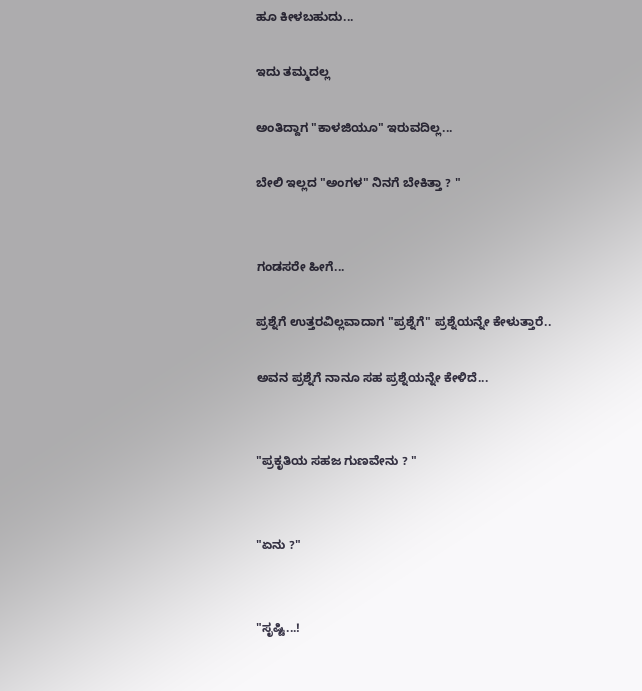ಹೂ ಕೀಳಬಹುದು...

ಇದು ತಮ್ಮದಲ್ಲ

ಅಂತಿದ್ದಾಗ "ಕಾಳಜಿಯೂ" ಇರುವದಿಲ್ಲ...

ಬೇಲಿ ಇಲ್ಲದ "ಅಂಗಳ" ನಿನಗೆ ಬೇಕಿತ್ತಾ ? "


ಗಂಡಸರೇ ಹೀಗೆ...

ಪ್ರಶ್ನೆಗೆ ಉತ್ತರವಿಲ್ಲವಾದಾಗ "ಪ್ರಶ್ನೆಗೆ" ಪ್ರಶ್ನೆಯನ್ನೇ ಕೇಳುತ್ತಾರೆ..

ಅವನ ಪ್ರಶ್ನೆಗೆ ನಾನೂ ಸಹ ಪ್ರಶ್ನೆಯನ್ನೇ ಕೇಳಿದೆ...


"ಪ್ರಕೃತಿಯ ಸಹಜ ಗುಣವೇನು ? "


"ಏನು ?"


"ಸೃಷ್ಟಿ...!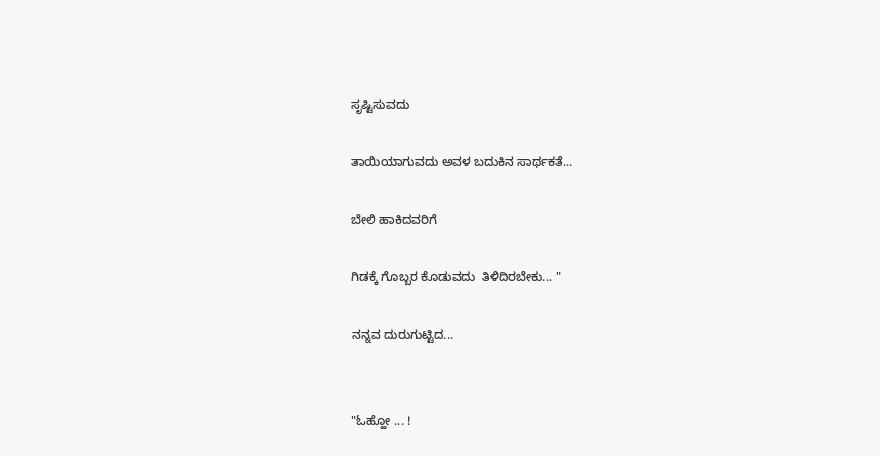ಸೃಷ್ಟಿಸುವದು

ತಾಯಿಯಾಗುವದು ಅವಳ ಬದುಕಿನ ಸಾರ್ಥಕತೆ...

ಬೇಲಿ ಹಾಕಿದವರಿಗೆ

ಗಿಡಕ್ಕೆ ಗೊಬ್ಬರ ಕೊಡುವದು  ತಿಳಿದಿರಬೇಕು... "

ನನ್ನವ ದುರುಗುಟ್ಟಿದ...


"ಓಹ್ಹೋ ... !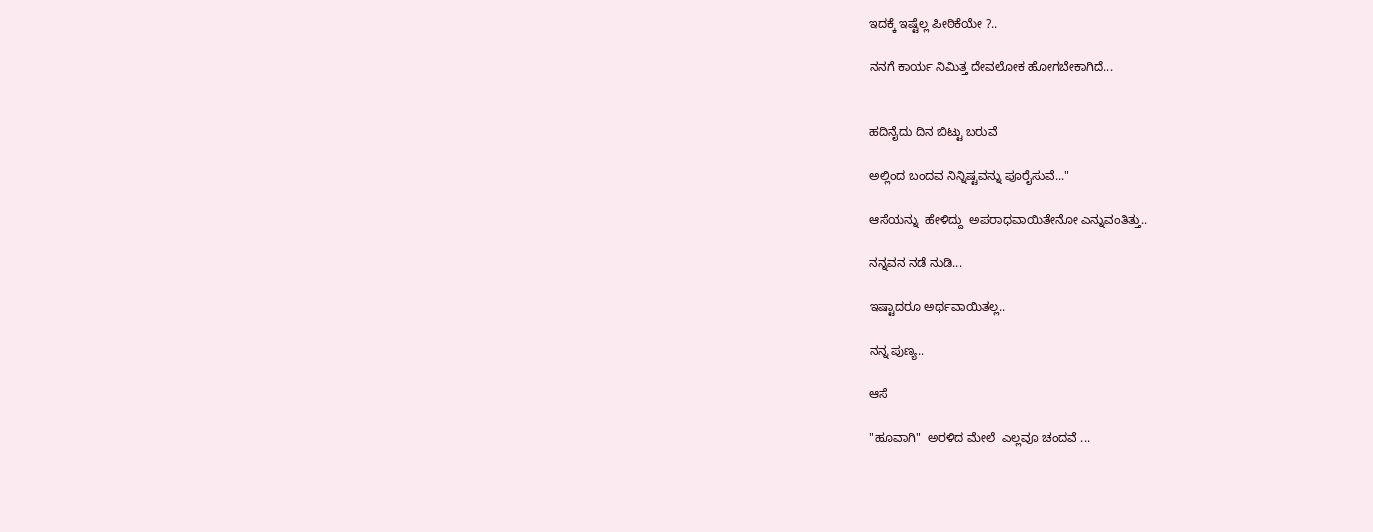ಇದಕ್ಕೆ ಇಷ್ಟೆಲ್ಲ ಪೀಠಿಕೆಯೇ ?..

ನನಗೆ ಕಾರ್ಯ ನಿಮಿತ್ತ ದೇವಲೋಕ ಹೋಗಬೇಕಾಗಿದೆ...


ಹದಿನೈದು ದಿನ ಬಿಟ್ಟು ಬರುವೆ

ಅಲ್ಲಿಂದ ಬಂದವ ನಿನ್ನಿಷ್ಟವನ್ನು ಪೂರೈಸುವೆ..."

ಆಸೆಯನ್ನು  ಹೇಳಿದ್ದು  ಅಪರಾಧವಾಯಿತೇನೋ ಎನ್ನುವಂತಿತ್ತು..

ನನ್ನವನ ನಡೆ ನುಡಿ...

ಇಷ್ಟಾದರೂ ಅರ್ಥವಾಯಿತಲ್ಲ..

ನನ್ನ ಪುಣ್ಯ..

ಆಸೆ

"ಹೂವಾಗಿ"  ಅರಳಿದ ಮೇಲೆ  ಎಲ್ಲವೂ ಚಂದವೆ ...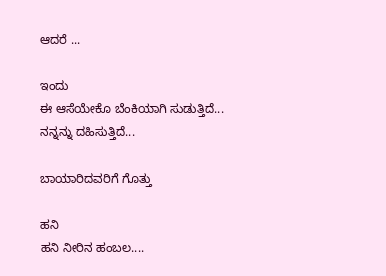ಆದರೆ ...

ಇಂದು
ಈ ಆಸೆಯೇಕೊ ಬೆಂಕಿಯಾಗಿ ಸುಡುತ್ತಿದೆ...
ನನ್ನನ್ನು ದಹಿಸುತ್ತಿದೆ...

ಬಾಯಾರಿದವರಿಗೆ ಗೊತ್ತು

ಹನಿ
ಹನಿ ನೀರಿನ ಹಂಬಲ....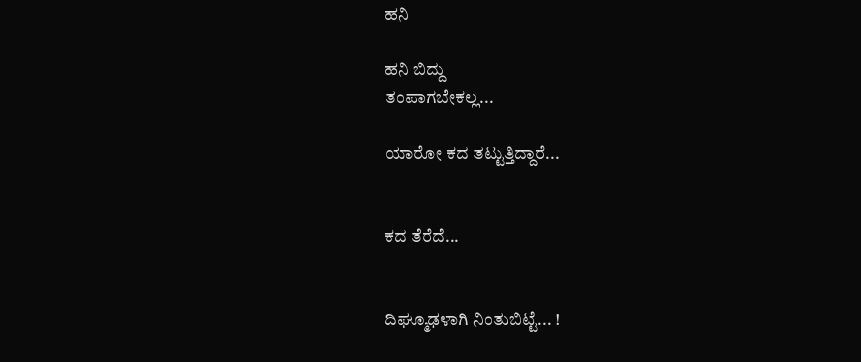ಹನಿ

ಹನಿ ಬಿದ್ದು
ತಂಪಾಗಬೇಕಲ್ಲ...

ಯಾರೋ ಕದ ತಟ್ಟುತ್ತಿದ್ದಾರೆ...


ಕದ ತೆರೆದೆ...


ದಿಘ್ಮೂಢಳಾಗಿ ನಿಂತುಬಿಟ್ಟೆ... !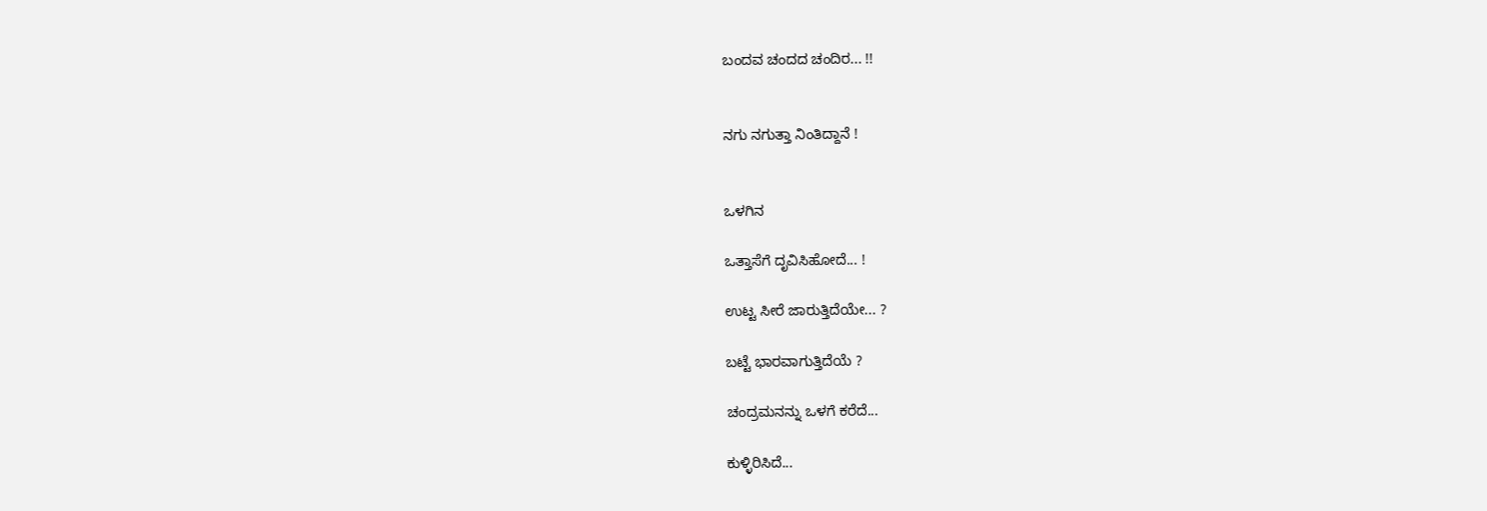ಬಂದವ ಚಂದದ ಚಂದಿರ... !!


ನಗು ನಗುತ್ತಾ ನಿಂತಿದ್ದಾನೆ !


ಒಳಗಿನ

ಒತ್ತಾಸೆಗೆ ದೃವಿಸಿಹೋದೆ... !

ಉಟ್ಟ ಸೀರೆ ಜಾರುತ್ತಿದೆಯೇ... ?

ಬಟ್ಟೆ ಭಾರವಾಗುತ್ತಿದೆಯೆ ?

ಚಂದ್ರಮನನ್ನು ಒಳಗೆ ಕರೆದೆ...

ಕುಳ್ಳಿರಿಸಿದೆ...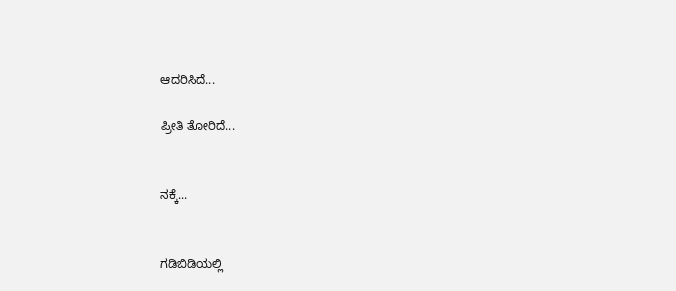ಆದರಿಸಿದೆ...

ಪ್ರೀತಿ ತೋರಿದೆ...


ನಕ್ಕೆ...


ಗಡಿಬಿಡಿಯಲ್ಲಿ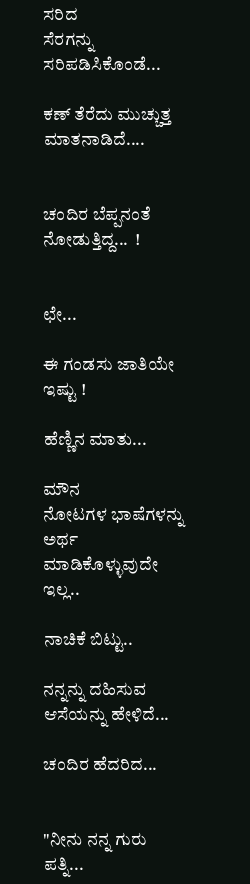ಸರಿದ
ಸೆರಗನ್ನು ಸರಿಪಡಿಸಿಕೊಂಡೆ...

ಕಣ್ ತೆರೆದು ಮುಚ್ಚುತ್ತ ಮಾತನಾಡಿದೆ....


ಚಂದಿರ ಬೆಪ್ಪನಂತೆ ನೋಡುತ್ತಿದ್ದ...  !


ಛೇ...

ಈ ಗಂಡಸು ಜಾತಿಯೇ ಇಷ್ಟು !

ಹೆಣ್ಣಿನ ಮಾತು...

ಮೌನ
ನೋಟಗಳ ಭಾಷೆಗಳನ್ನು  ಅರ್ಥ ಮಾಡಿಕೊಳ್ಳುವುದೇ ಇಲ್ಲ..

ನಾಚಿಕೆ ಬಿಟ್ಟು..

ನನ್ನನ್ನು ದಹಿಸುವ ಆಸೆಯನ್ನು ಹೇಳಿದೆ...

ಚಂದಿರ ಹೆದರಿದ...


"ನೀನು ನನ್ನ ಗುರು ಪತ್ನಿ...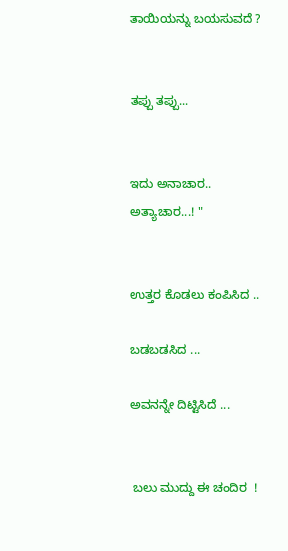ತಾಯಿಯನ್ನು ಬಯಸುವದೆ ?


ತಪ್ಪು ತಪ್ಪು...


ಇದು ಅನಾಚಾರ.. ಅತ್ಯಾಚಾರ...! "


ಉತ್ತರ ಕೊಡಲು ಕಂಪಿಸಿದ ..

ಬಡಬಡಸಿದ ...

ಅವನನ್ನೇ ದಿಟ್ಟಿಸಿದೆ ...


 ಬಲು ಮುದ್ದು ಈ ಚಂದಿರ  !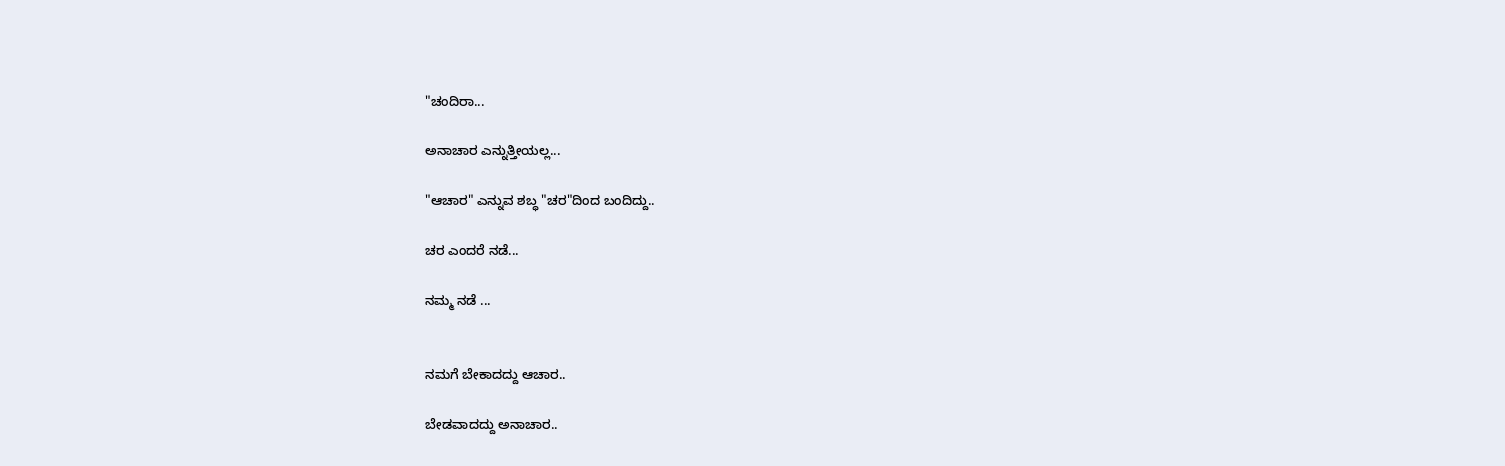"ಚಂದಿರಾ...

ಅನಾಚಾರ ಎನ್ನುತ್ತೀಯಲ್ಲ...

"ಆಚಾರ" ಎನ್ನುವ ಶಬ್ಧ "ಚರ"ದಿಂದ ಬಂದಿದ್ದು..

ಚರ ಎಂದರೆ ನಡೆ...

ನಮ್ಮ ನಡೆ ...


ನಮಗೆ ಬೇಕಾದದ್ದು ಆಚಾರ..

ಬೇಡವಾದದ್ದು ಅನಾಚಾರ..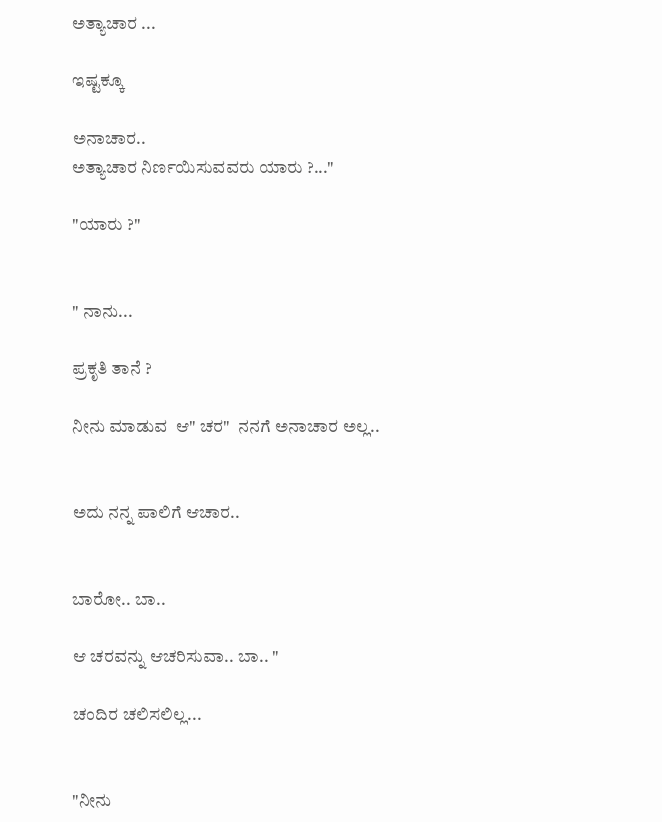ಅತ್ಯಾಚಾರ ...

ಇಷ್ಟಕ್ಕೂ

ಅನಾಚಾರ..
ಅತ್ಯಾಚಾರ ನಿರ್ಣಯಿಸುವವರು ಯಾರು ?..."

"ಯಾರು ?"


" ನಾನು...

ಪ್ರಕೃತಿ ತಾನೆ ?

ನೀನು ಮಾಡುವ  ಆ" ಚರ"  ನನಗೆ ಅನಾಚಾರ ಅಲ್ಲ..


ಅದು ನನ್ನ ಪಾಲಿಗೆ ಆಚಾರ..


ಬಾರೋ.. ಬಾ..

ಆ ಚರವನ್ನು ಆಚರಿಸುವಾ.. ಬಾ.. "

ಚಂದಿರ ಚಲಿಸಲಿಲ್ಲ...


"ನೀನು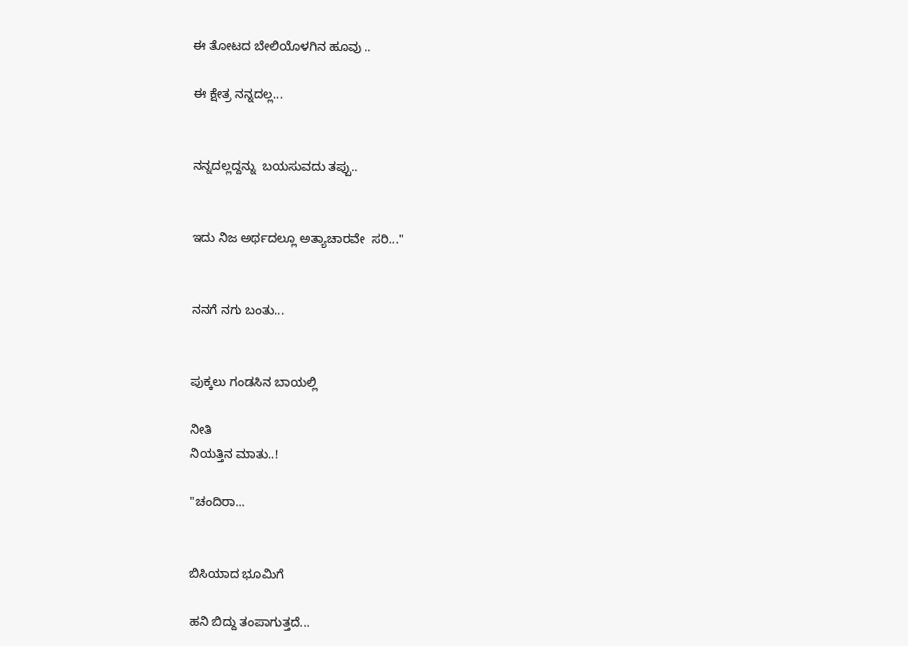ಈ ತೋಟದ ಬೇಲಿಯೊಳಗಿನ ಹೂವು ..

ಈ ಕ್ಷೇತ್ರ ನನ್ನದಲ್ಲ...


ನನ್ನದಲ್ಲದ್ದನ್ನು  ಬಯಸುವದು ತಪ್ಪು..


ಇದು ನಿಜ ಅರ್ಥದಲ್ಲೂ ಅತ್ಯಾಚಾರವೇ  ಸರಿ..."


ನನಗೆ ನಗು ಬಂತು...


ಪುಕ್ಕಲು ಗಂಡಸಿನ ಬಾಯಲ್ಲಿ

ನೀತಿ
ನಿಯತ್ತಿನ ಮಾತು..!

"ಚಂದಿರಾ...


ಬಿಸಿಯಾದ ಭೂಮಿಗೆ

ಹನಿ ಬಿದ್ದು ತಂಪಾಗುತ್ತದೆ...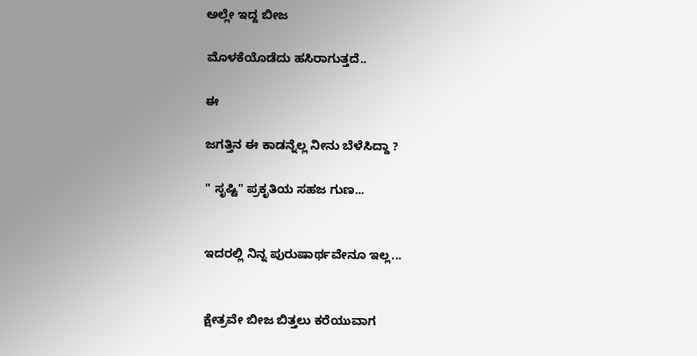ಅಲ್ಲೇ ಇದ್ದ ಬೀಜ

ಮೊಳಕೆಯೊಡೆದು ಹಸಿರಾಗುತ್ತದೆ..

ಈ

ಜಗತ್ತಿನ ಈ ಕಾಡನ್ನೆಲ್ಲ ನೀನು ಬೆಳೆಸಿದ್ದಾ ?

" ಸೃಷ್ಟಿ" ಪ್ರಕೃತಿಯ ಸಹಜ ಗುಣ...


ಇದರಲ್ಲಿ ನಿನ್ನ ಪುರುಷಾರ್ಥವೇನೂ ಇಲ್ಲ...


ಕ್ಷೇತ್ರವೇ ಬೀಜ ಬಿತ್ತಲು ಕರೆಯುವಾಗ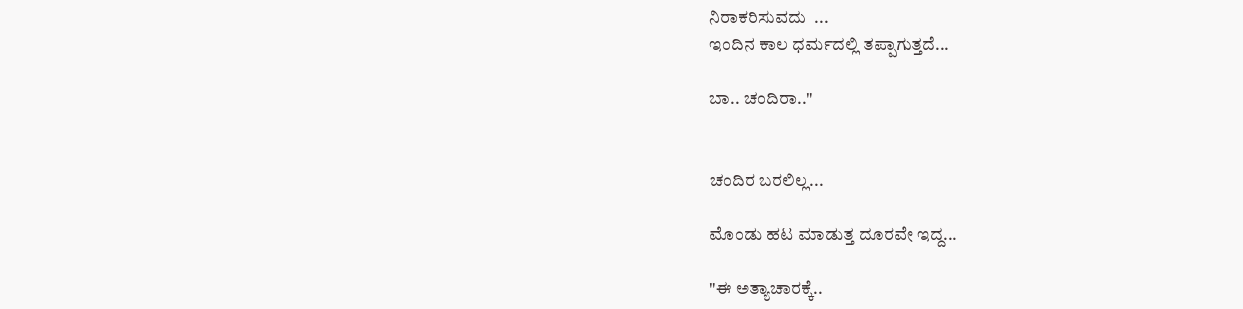ನಿರಾಕರಿಸುವದು  ...
ಇಂದಿನ ಕಾಲ ಧರ್ಮದಲ್ಲಿ ತಪ್ಪಾಗುತ್ತದೆ...

ಬಾ.. ಚಂದಿರಾ.."


ಚಂದಿರ ಬರಲಿಲ್ಲ...

ಮೊಂಡು ಹಟ ಮಾಡುತ್ತ ದೂರವೇ ಇದ್ದ...

"ಈ ಅತ್ಯಾಚಾರಕ್ಕೆ..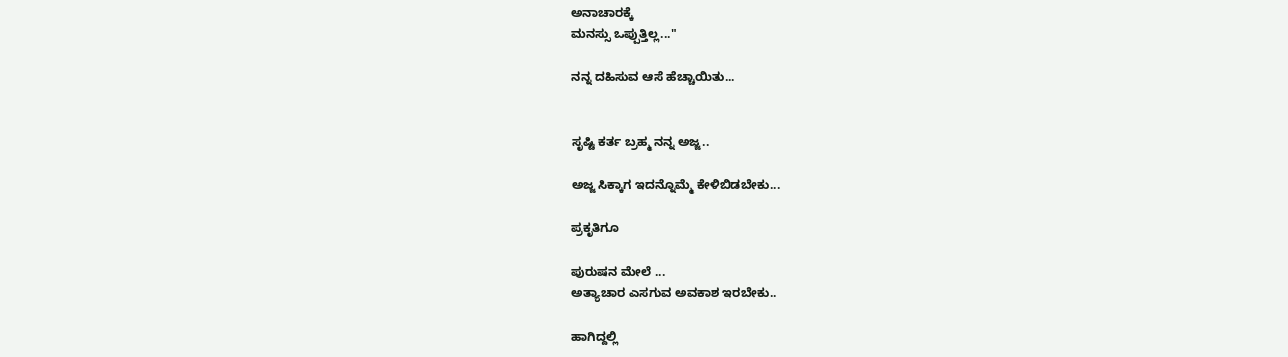ಅನಾಚಾರಕ್ಕೆ
ಮನಸ್ಸು ಒಪ್ಪುತ್ತಿಲ್ಲ..."

ನನ್ನ ದಹಿಸುವ ಆಸೆ ಹೆಚ್ಚಾಯಿತು...


ಸೃಷ್ಟಿ ಕರ್ತ ಬ್ರಹ್ಮ ನನ್ನ ಅಜ್ಜ..

ಅಜ್ಜ ಸಿಕ್ಕಾಗ ಇದನ್ನೊಮ್ಮೆ ಕೇಳಿಬಿಡಬೇಕು...

ಪ್ರಕೃತಿಗೂ

ಪುರುಷನ ಮೇಲೆ ...
ಅತ್ಯಾಚಾರ ಎಸಗುವ ಅವಕಾಶ ಇರಬೇಕು..

ಹಾಗಿದ್ದಲ್ಲಿ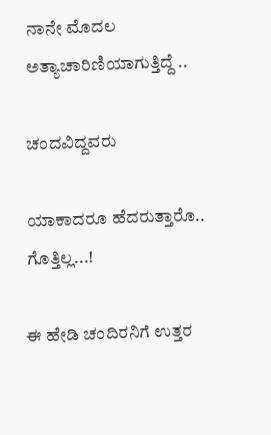ನಾನೇ ಮೊದಲ ಅತ್ಯಾಚಾರಿಣಿಯಾಗುತ್ತಿದ್ದೆ ..

ಚಂದವಿದ್ದವರು

ಯಾಕಾದರೂ ಹೆದರುತ್ತಾರೊ.. ಗೊತ್ತಿಲ್ಲ...!

ಈ ಹೇಡಿ ಚಂದಿರನಿಗೆ ಉತ್ತರ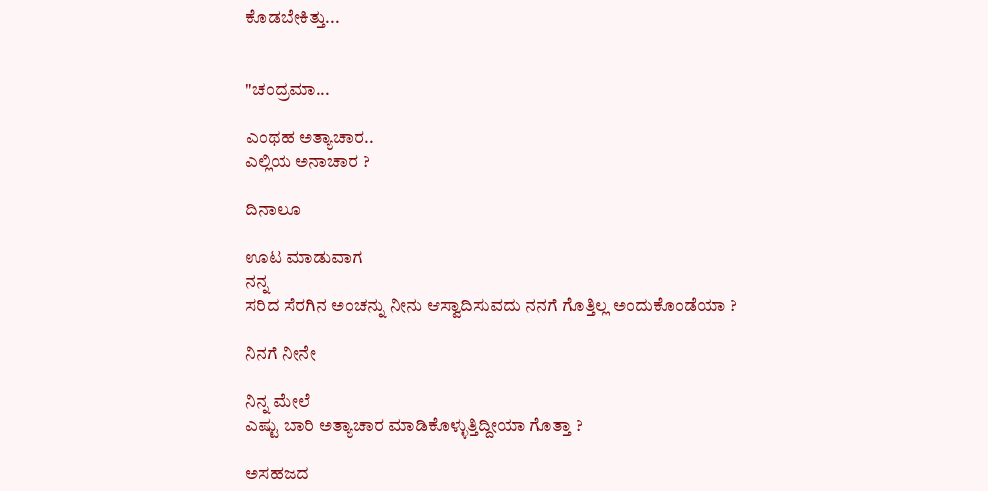ಕೊಡಬೇಕಿತ್ತು...


"ಚಂದ್ರಮಾ...

ಎಂಥಹ ಅತ್ಯಾಚಾರ..
ಎಲ್ಲಿಯ ಅನಾಚಾರ ?

ದಿನಾಲೂ

ಊಟ ಮಾಡುವಾಗ
ನನ್ನ
ಸರಿದ ಸೆರಗಿನ ಅಂಚನ್ನು ನೀನು ಆಸ್ವಾದಿಸುವದು ನನಗೆ ಗೊತ್ತಿಲ್ಲ ಅಂದುಕೊಂಡೆಯಾ ?

ನಿನಗೆ ನೀನೇ

ನಿನ್ನ ಮೇಲೆ
ಎಷ್ಟು ಬಾರಿ ಅತ್ಯಾಚಾರ ಮಾಡಿಕೊಳ್ಳುತ್ತಿದ್ದೀಯಾ ಗೊತ್ತಾ ?

ಅಸಹಜದ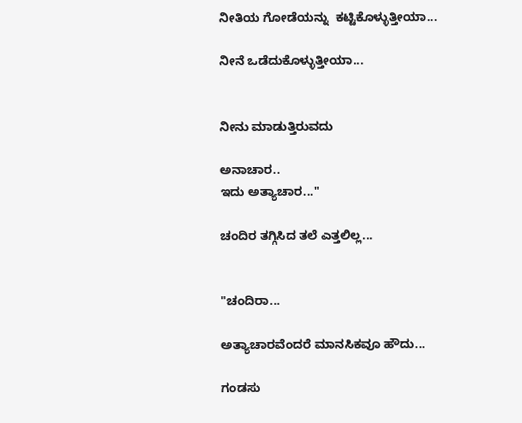ನೀತಿಯ ಗೋಡೆಯನ್ನು  ಕಟ್ಟಿಕೊಳ್ಳುತ್ತೀಯಾ...

ನೀನೆ ಒಡೆದುಕೊಳ್ಳುತ್ತೀಯಾ...


ನೀನು ಮಾಡುತ್ತಿರುವದು

ಅನಾಚಾರ..
ಇದು ಅತ್ಯಾಚಾರ..."

ಚಂದಿರ ತಗ್ಗಿಸಿದ ತಲೆ ಎತ್ತಲಿಲ್ಲ...


"ಚಂದಿರಾ...

ಅತ್ಯಾಚಾರವೆಂದರೆ ಮಾನಸಿಕವೂ ಹೌದು...

ಗಂಡಸು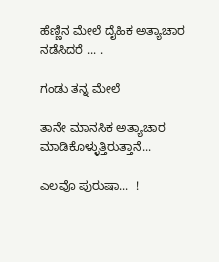ಹೆಣ್ಣಿನ ಮೇಲೆ ದೈಹಿಕ ಅತ್ಯಾಚಾರ ನಡೆಸಿದರೆ ... .

ಗಂಡು ತನ್ನ ಮೇಲೆ

ತಾನೇ ಮಾನಸಿಕ ಅತ್ಯಾಚಾರ ಮಾಡಿಕೊಳ್ಳುತ್ತಿರುತ್ತಾನೆ...

ಎಲವೊ ಪುರುಷಾ...  !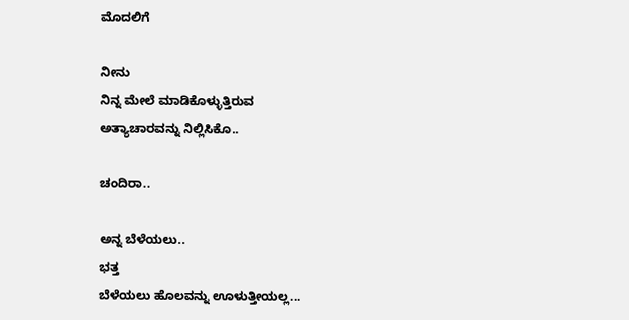ಮೊದಲಿಗೆ

ನೀನು
ನಿನ್ನ ಮೇಲೆ ಮಾಡಿಕೊಳ್ಳುತ್ತಿರುವ
ಅತ್ಯಾಚಾರವನ್ನು ನಿಲ್ಲಿಸಿಕೊ..

ಚಂದಿರಾ..

ಅನ್ನ ಬೆಳೆಯಲು..
ಭತ್ತ
ಬೆಳೆಯಲು ಹೊಲವನ್ನು ಊಳುತ್ತೀಯಲ್ಲ...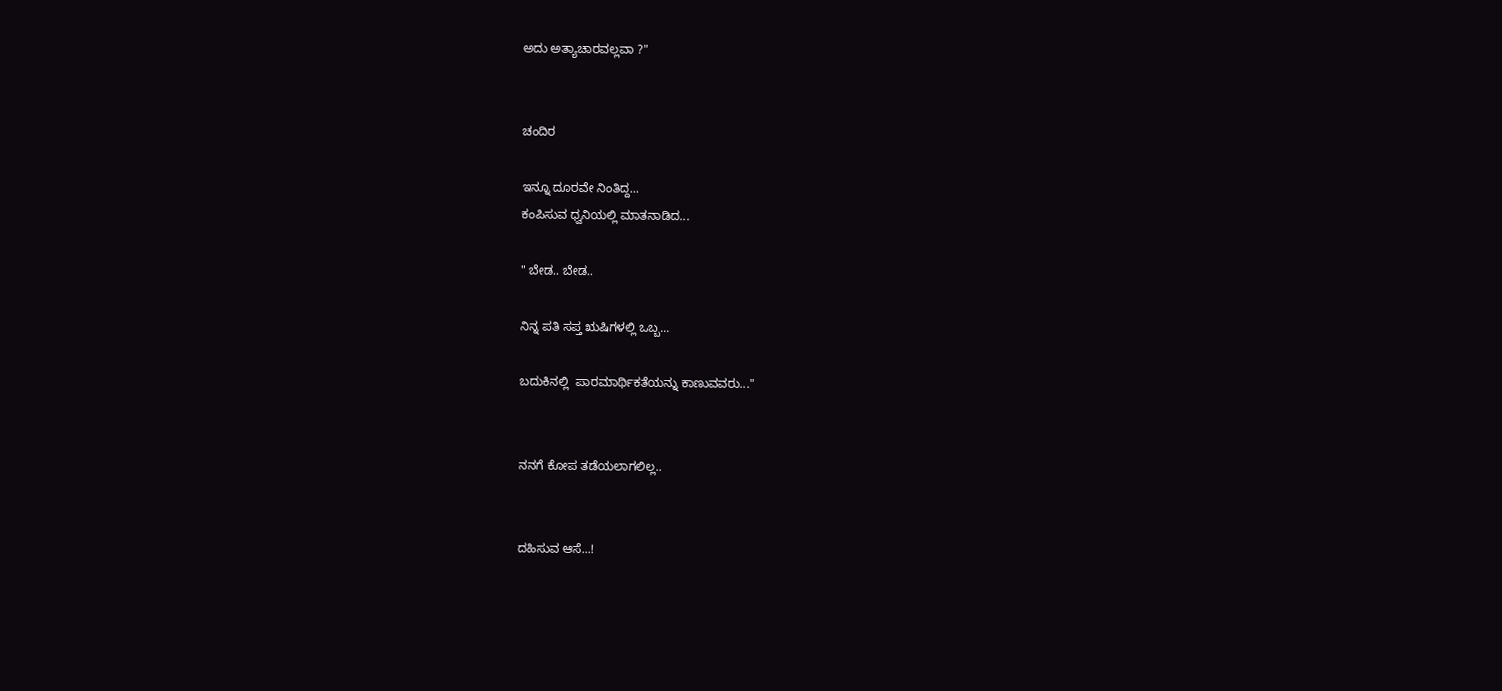ಅದು ಅತ್ಯಾಚಾರವಲ್ಲವಾ ?"


ಚಂದಿರ

ಇನ್ನೂ ದೂರವೇ ನಿಂತಿದ್ದ...
ಕಂಪಿಸುವ ಧ್ವನಿಯಲ್ಲಿ ಮಾತನಾಡಿದ...

" ಬೇಡ.. ಬೇಡ..

ನಿನ್ನ ಪತಿ ಸಪ್ತ ಋಷಿಗಳಲ್ಲಿ ಒಬ್ಬ...

ಬದುಕಿನಲ್ಲಿ  ಪಾರಮಾರ್ಥಿಕತೆಯನ್ನು ಕಾಣುವವರು..."


ನನಗೆ ಕೋಪ ತಡೆಯಲಾಗಲಿಲ್ಲ..


ದಹಿಸುವ ಆಸೆ...!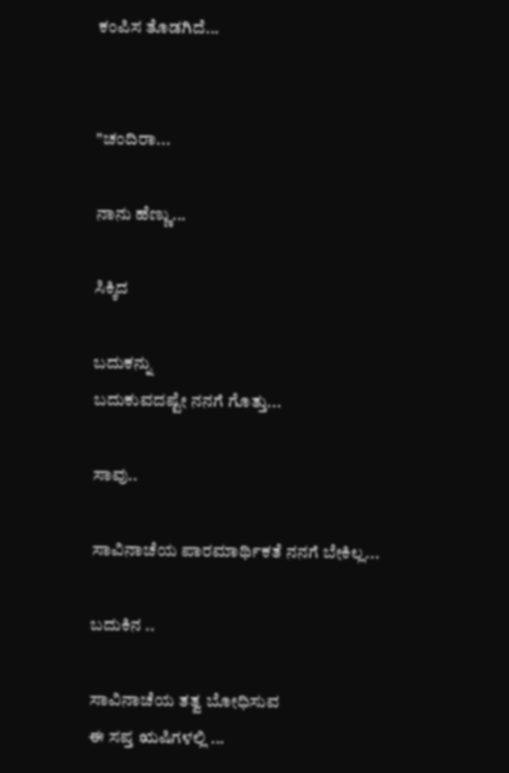ಕಂಪಿಸ ತೊಡಗಿದೆ...


"ಚಂದಿರಾ...

ನಾನು ಹೆಣ್ಣು...

ಸಿಕ್ಕಿದ

ಬದುಕನ್ನು
ಬದುಕುವದಷ್ಟೇ ನನಗೆ ಗೊತ್ತು...

ಸಾವು..

ಸಾವಿನಾಚೆಯ ಪಾರಮಾರ್ಥಿಕತೆ ನನಗೆ ಬೇಕಿಲ್ಲ...

ಬದುಕಿನ ..

ಸಾವಿನಾಚೆಯ ತತ್ವ ಬೋಧಿಸುವ
ಈ ಸಪ್ತ ಋಷಿಗಳಲ್ಲಿ ...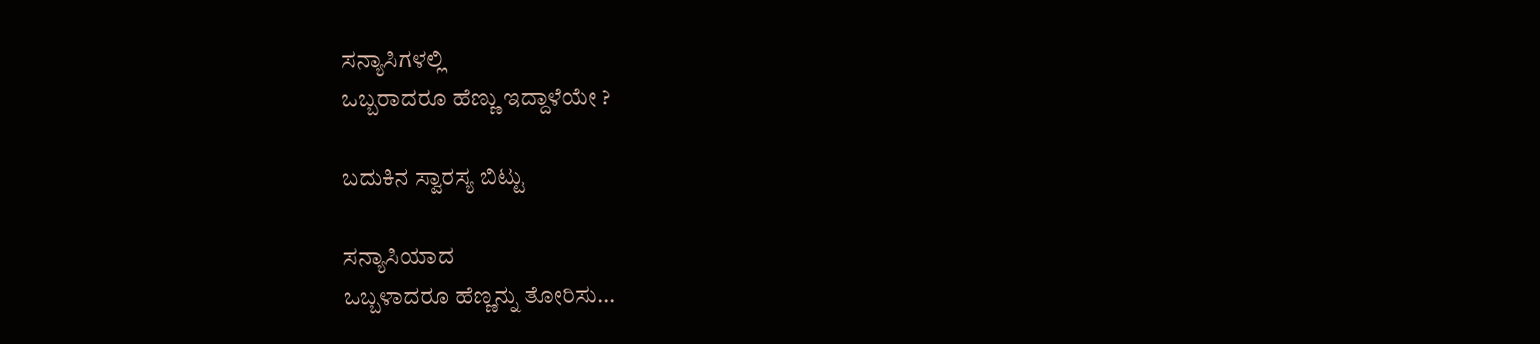ಸನ್ಯಾಸಿಗಳಲ್ಲಿ
ಒಬ್ಬರಾದರೂ ಹೆಣ್ಣು ಇದ್ದಾಳೆಯೇ ?

ಬದುಕಿನ ಸ್ವಾರಸ್ಯ ಬಿಟ್ಟು

ಸನ್ಯಾಸಿಯಾದ
ಒಬ್ಬಳಾದರೂ ಹೆಣ್ಣನ್ನು ತೋರಿಸು...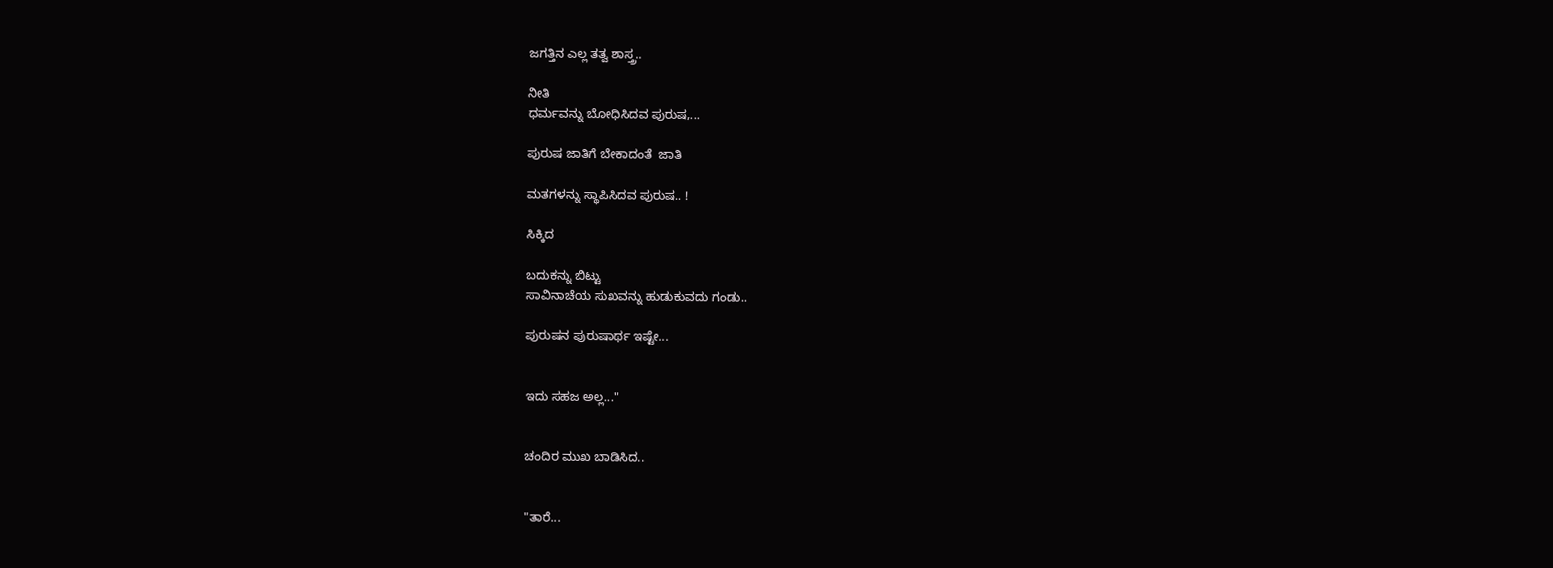ಜಗತ್ತಿನ ಎಲ್ಲ ತತ್ವ ಶಾಸ್ತ್ರ..

ನೀತಿ
ಧರ್ಮವನ್ನು ಬೋಧಿಸಿದವ ಪುರುಷ,...

ಪುರುಷ ಜಾತಿಗೆ ಬೇಕಾದಂತೆ  ಜಾತಿ

ಮತಗಳನ್ನು ಸ್ಥಾಪಿಸಿದವ ಪುರುಷ.. !

ಸಿಕ್ಕಿದ

ಬದುಕನ್ನು ಬಿಟ್ಟು
ಸಾವಿನಾಚೆಯ ಸುಖವನ್ನು ಹುಡುಕುವದು ಗಂಡು..

ಪುರುಷನ ಪುರುಷಾರ್ಥ ಇಷ್ಟೇ...


ಇದು ಸಹಜ ಅಲ್ಲ..."


ಚಂದಿರ ಮುಖ ಬಾಡಿಸಿದ..


"ತಾರೆ...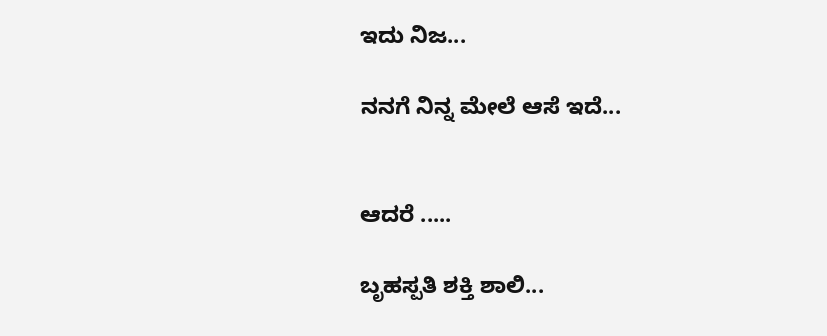ಇದು ನಿಜ...

ನನಗೆ ನಿನ್ನ ಮೇಲೆ ಆಸೆ ಇದೆ...


ಆದರೆ .....

ಬೃಹಸ್ಪತಿ ಶಕ್ತಿ ಶಾಲಿ...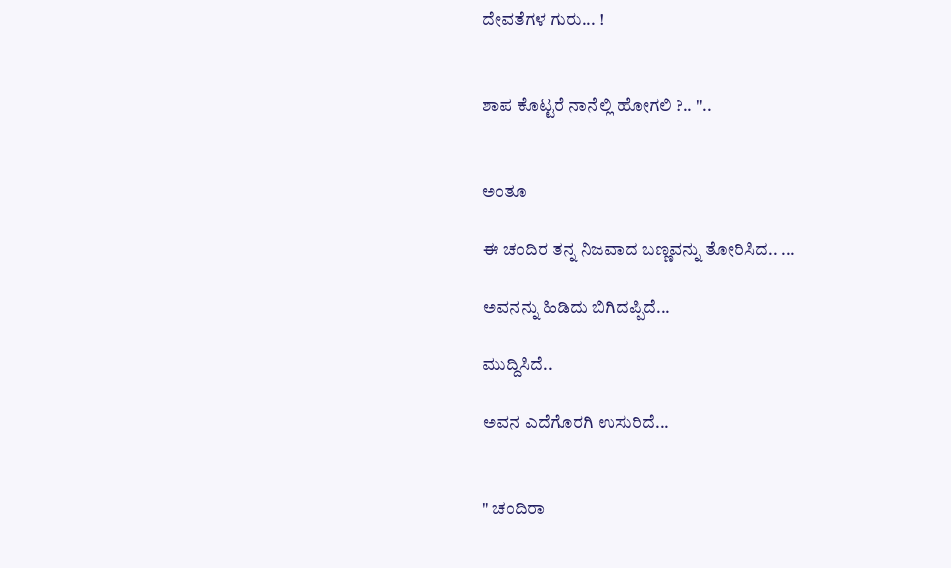ದೇವತೆಗಳ ಗುರು... !


ಶಾಪ ಕೊಟ್ಟರೆ ನಾನೆಲ್ಲಿ ಹೋಗಲಿ ?.. "..


ಅಂತೂ

ಈ ಚಂದಿರ ತನ್ನ ನಿಜವಾದ ಬಣ್ಣವನ್ನು ತೋರಿಸಿದ.. ...

ಅವನನ್ನು ಹಿಡಿದು ಬಿಗಿದಪ್ಪಿದೆ...

ಮುದ್ದಿಸಿದೆ..

ಅವನ ಎದೆಗೊರಗಿ ಉಸುರಿದೆ...


" ಚಂದಿರಾ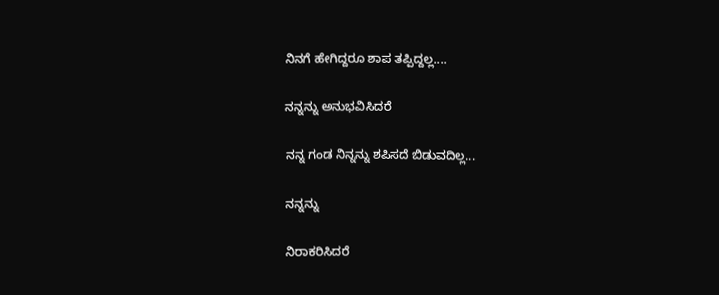ನಿನಗೆ ಹೇಗಿದ್ದರೂ ಶಾಪ ತಪ್ಪಿದ್ದಲ್ಲ....

ನನ್ನನ್ನು ಅನುಭವಿಸಿದರೆ

ನನ್ನ ಗಂಡ ನಿನ್ನನ್ನು ಶಪಿಸದೆ ಬಿಡುವದಿಲ್ಲ...

ನನ್ನನ್ನು

ನಿರಾಕರಿಸಿದರೆ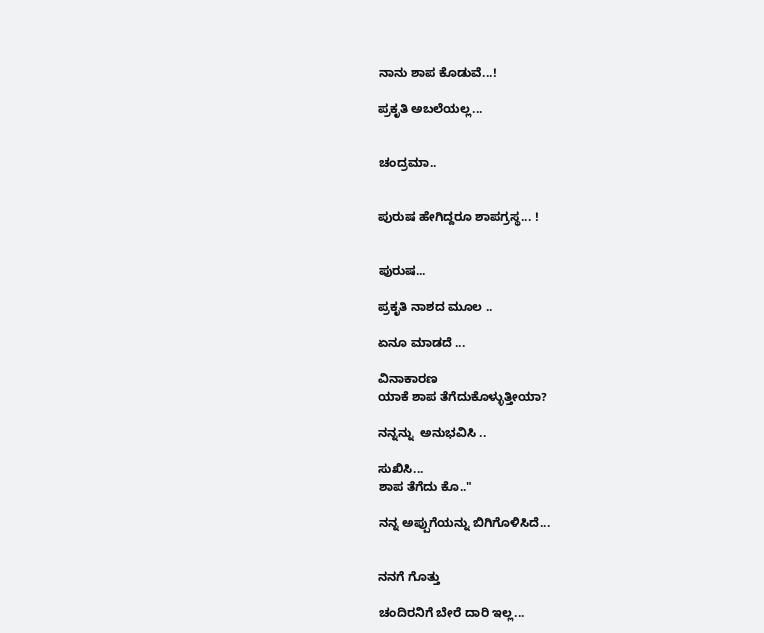ನಾನು ಶಾಪ ಕೊಡುವೆ...!

ಪ್ರಕೃತಿ ಅಬಲೆಯಲ್ಲ...


ಚಂದ್ರಮಾ..


ಪುರುಷ ಹೇಗಿದ್ದರೂ ಶಾಪಗ್ರಸ್ಥ... !


ಪುರುಷ...

ಪ್ರಕೃತಿ ನಾಶದ ಮೂಲ ..

ಏನೂ ಮಾಡದೆ ...

ವಿನಾಕಾರಣ
ಯಾಕೆ ಶಾಪ ತೆಗೆದುಕೊಳ್ಳುತ್ತೀಯಾ?

ನನ್ನನ್ನು  ಅನುಭವಿಸಿ ..

ಸುಖಿಸಿ...
ಶಾಪ ತೆಗೆದು ಕೊ.."

ನನ್ನ ಅಪ್ಪುಗೆಯನ್ನು ಬಿಗಿಗೊಳಿಸಿದೆ...


ನನಗೆ ಗೊತ್ತು

ಚಂದಿರನಿಗೆ ಬೇರೆ ದಾರಿ ಇಲ್ಲ...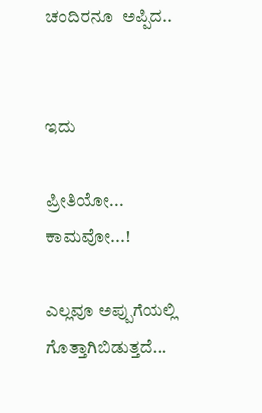ಚಂದಿರನೂ  ಅಪ್ಪಿದ..


ಇದು

ಪ್ರೀತಿಯೋ...
ಕಾಮವೋ...!

ಎಲ್ಲವೂ ಅಪ್ಪುಗೆಯಲ್ಲಿ ಗೊತ್ತಾಗಿಬಿಡುತ್ತದೆ...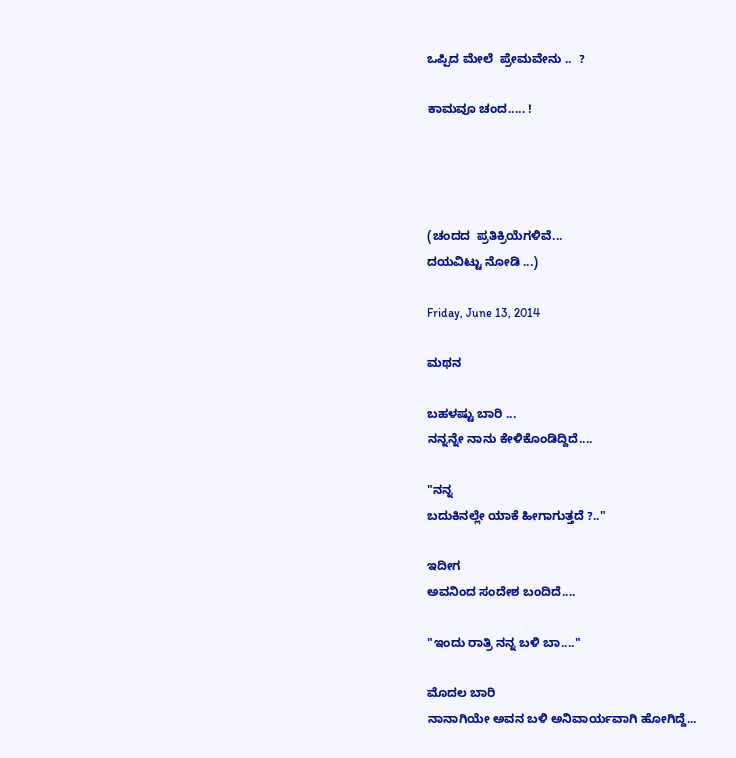ಒಪ್ಪಿದ ಮೇಲೆ  ಪ್ರೇಮವೇನು ..  ?

ಕಾಮವೂ ಚಂದ..... !




(ಚಂದದ  ಪ್ರತಿಕ್ರಿಯೆಗಳಿವೆ...
ದಯವಿಟ್ಟು ನೋಡಿ ...)

Friday, June 13, 2014

ಮಥನ

ಬಹಳಷ್ಟು ಬಾರಿ ...
ನನ್ನನ್ನೇ ನಾನು ಕೇಳಿಕೊಂಡಿದ್ದಿದೆ....

"ನನ್ನ
ಬದುಕಿನಲ್ಲೇ ಯಾಕೆ ಹೀಗಾಗುತ್ತದೆ ?.."

ಇದೀಗ
ಅವನಿಂದ ಸಂದೇಶ ಬಂದಿದೆ....

"ಇಂದು ರಾತ್ರಿ ನನ್ನ ಬಳಿ ಬಾ...."

ಮೊದಲ ಬಾರಿ
ನಾನಾಗಿಯೇ ಅವನ ಬಳಿ ಅನಿವಾರ್ಯವಾಗಿ ಹೋಗಿದ್ದೆ...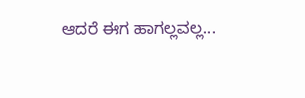ಆದರೆ ಈಗ ಹಾಗಲ್ಲವಲ್ಲ...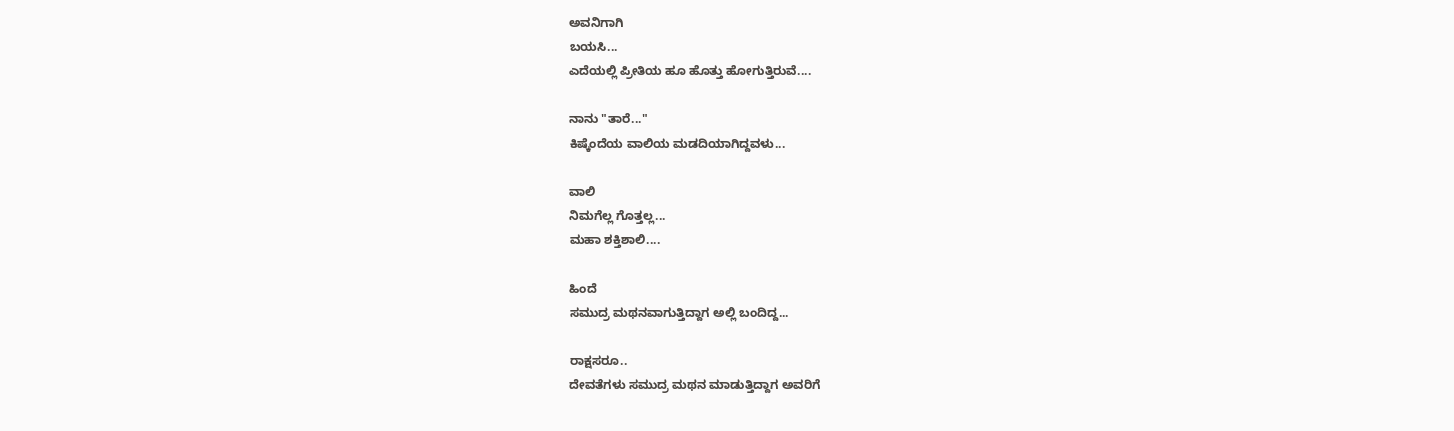ಅವನಿಗಾಗಿ
ಬಯಸಿ...
ಎದೆಯಲ್ಲಿ ಪ್ರೀತಿಯ ಹೂ ಹೊತ್ತು ಹೋಗುತ್ತಿರುವೆ....

ನಾನು "ತಾರೆ..."
ಕಿಷ್ಕೆಂದೆಯ ವಾಲಿಯ ಮಡದಿಯಾಗಿದ್ದವಳು...

ವಾಲಿ
ನಿಮಗೆಲ್ಲ ಗೊತ್ತಲ್ಲ...
ಮಹಾ ಶಕ್ತಿಶಾಲಿ....

ಹಿಂದೆ
ಸಮುದ್ರ ಮಥನವಾಗುತ್ತಿದ್ದಾಗ ಅಲ್ಲಿ ಬಂದಿದ್ದ...

ರಾಕ್ಷಸರೂ..
ದೇವತೆಗಳು ಸಮುದ್ರ ಮಥನ ಮಾಡುತ್ತಿದ್ದಾಗ ಅವರಿಗೆ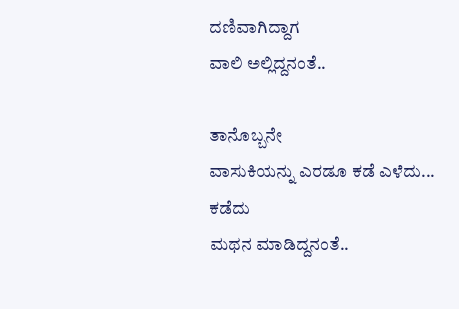ದಣಿವಾಗಿದ್ದಾಗ
ವಾಲಿ ಅಲ್ಲಿದ್ದನಂತೆ..

ತಾನೊಬ್ಬನೇ
ವಾಸುಕಿಯನ್ನು ಎರಡೂ ಕಡೆ ಎಳೆದು...
ಕಡೆದು
ಮಥನ ಮಾಡಿದ್ದನಂತೆ..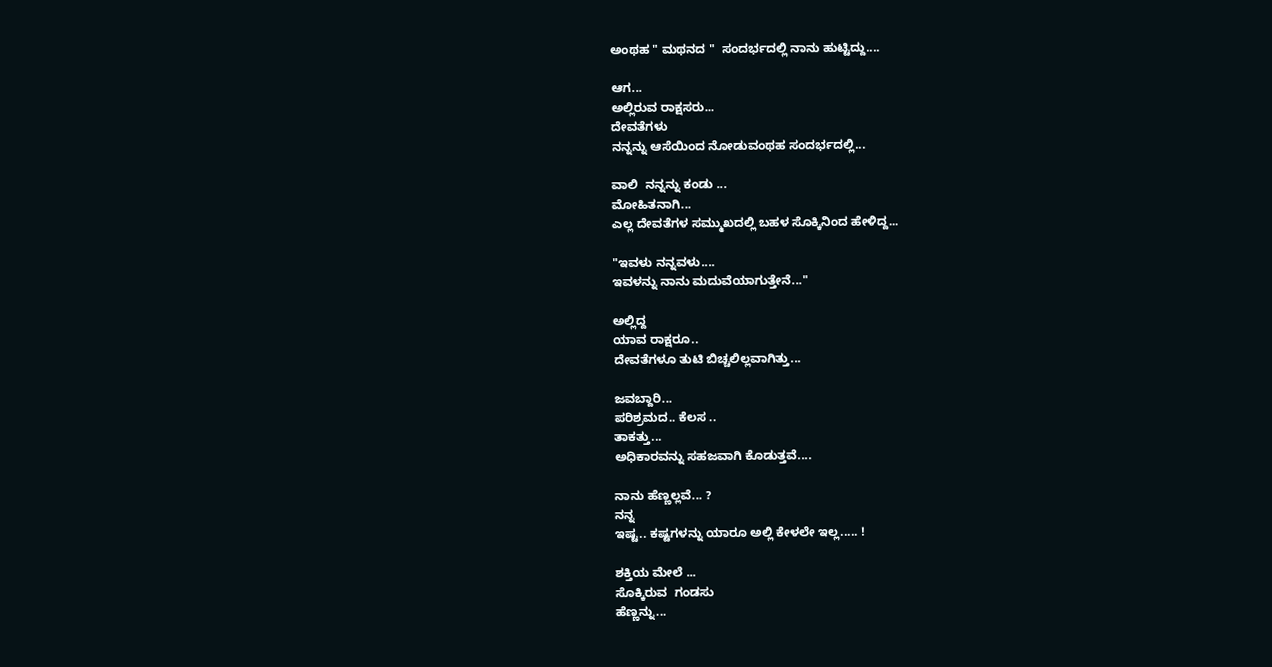ಅಂಥಹ " ಮಥನದ "  ಸಂದರ್ಭದಲ್ಲಿ ನಾನು ಹುಟ್ಟಿದ್ದು....

ಆಗ...
ಅಲ್ಲಿರುವ ರಾಕ್ಷಸರು...
ದೇವತೆಗಳು
ನನ್ನನ್ನು ಆಸೆಯಿಂದ ನೋಡುವಂಥಹ ಸಂದರ್ಭದಲ್ಲಿ...

ವಾಲಿ  ನನ್ನನ್ನು ಕಂಡು ...
ಮೋಹಿತನಾಗಿ...
ಎಲ್ಲ ದೇವತೆಗಳ ಸಮ್ಮುಖದಲ್ಲಿ ಬಹಳ ಸೊಕ್ಕಿನಿಂದ ಹೇಳಿದ್ದ...

"ಇವಳು ನನ್ನವಳು....
ಇವಳನ್ನು ನಾನು ಮದುವೆಯಾಗುತ್ತೇನೆ..."

ಅಲ್ಲಿದ್ದ
ಯಾವ ರಾಕ್ಷರೂ..
ದೇವತೆಗಳೂ ತುಟಿ ಬಿಚ್ಚಲಿಲ್ಲವಾಗಿತ್ತು...

ಜವಬ್ದಾರಿ...
ಪರಿಶ್ರಮದ.. ಕೆಲಸ ..
ತಾಕತ್ತು...
ಅಧಿಕಾರವನ್ನು ಸಹಜವಾಗಿ ಕೊಡುತ್ತವೆ....

ನಾನು ಹೆಣ್ಣಲ್ಲವೆ... ?
ನನ್ನ
ಇಷ್ಟ.. ಕಷ್ಟಗಳನ್ನು ಯಾರೂ ಅಲ್ಲಿ ಕೇಳಲೇ ಇಲ್ಲ..... !

ಶಕ್ತಿಯ ಮೇಲೆ ...
ಸೊಕ್ಕಿರುವ  ಗಂಡಸು
ಹೆಣ್ಣನ್ನು...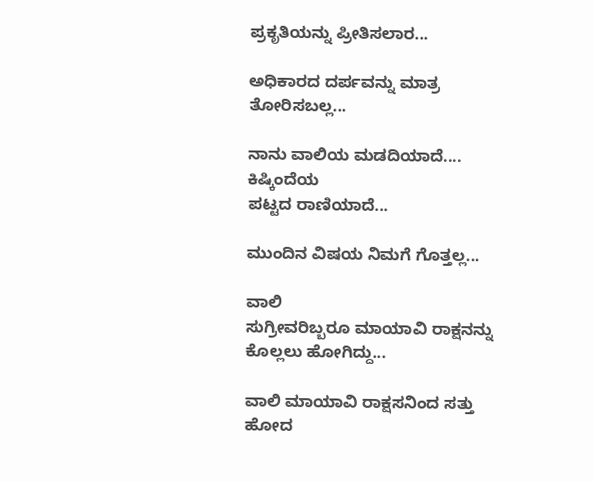ಪ್ರಕೃತಿಯನ್ನು ಪ್ರೀತಿಸಲಾರ...

ಅಧಿಕಾರದ ದರ್ಪವನ್ನು ಮಾತ್ರ ತೋರಿಸಬಲ್ಲ...

ನಾನು ವಾಲಿಯ ಮಡದಿಯಾದೆ....
ಕಿಷ್ಕಿಂದೆಯ
ಪಟ್ಟದ ರಾಣಿಯಾದೆ...

ಮುಂದಿನ ವಿಷಯ ನಿಮಗೆ ಗೊತ್ತಲ್ಲ...

ವಾಲಿ
ಸುಗ್ರೀವರಿಬ್ಬರೂ ಮಾಯಾವಿ ರಾಕ್ಷನನ್ನು ಕೊಲ್ಲಲು ಹೋಗಿದ್ದು...

ವಾಲಿ ಮಾಯಾವಿ ರಾಕ್ಷಸನಿಂದ ಸತ್ತು ಹೋದ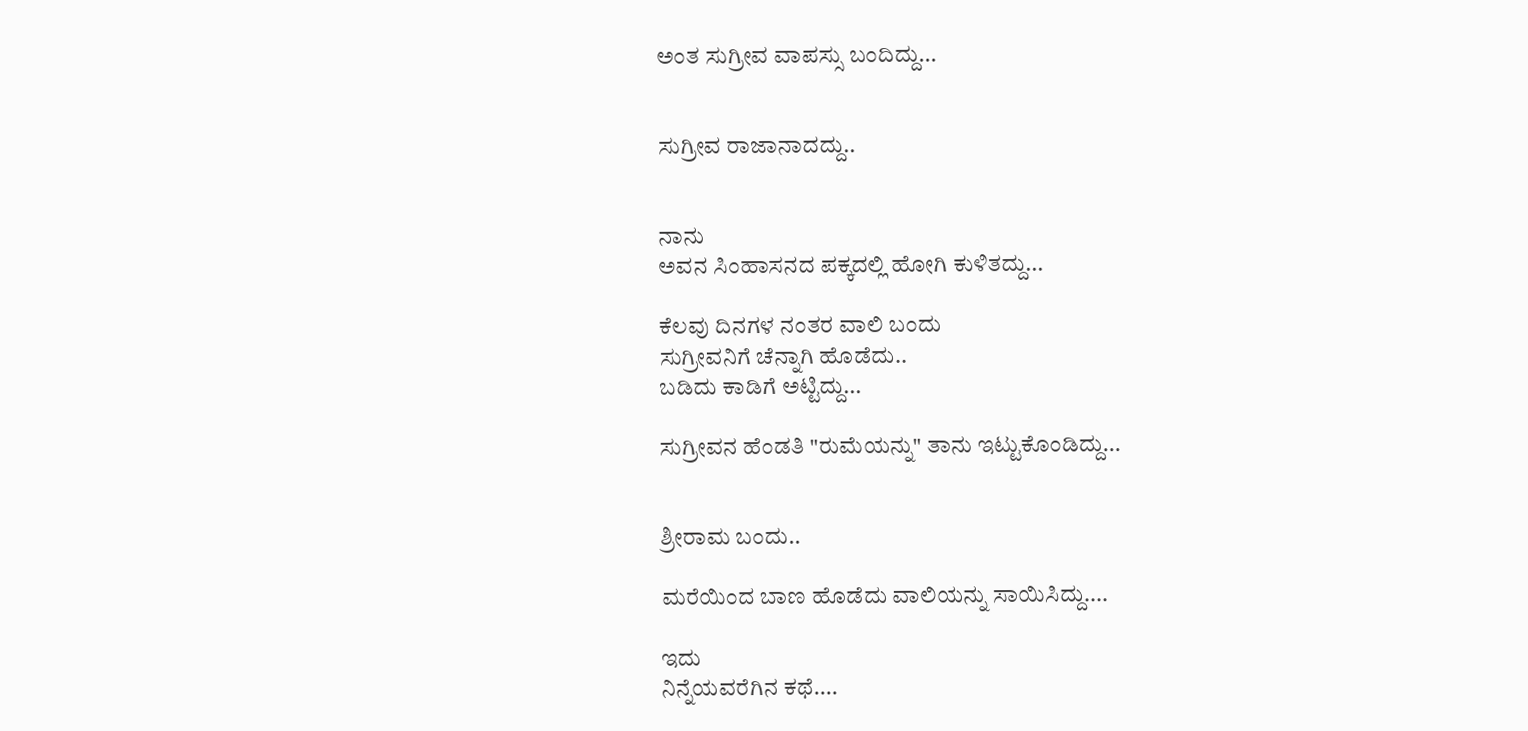ಅಂತ ಸುಗ್ರೀವ ವಾಪಸ್ಸು ಬಂದಿದ್ದು...


ಸುಗ್ರೀವ ರಾಜಾನಾದದ್ದು..


ನಾನು
ಅವನ ಸಿಂಹಾಸನದ ಪಕ್ಕದಲ್ಲಿ ಹೋಗಿ ಕುಳಿತದ್ದು...

ಕೆಲವು ದಿನಗಳ ನಂತರ ವಾಲಿ ಬಂದು
ಸುಗ್ರೀವನಿಗೆ ಚೆನ್ನಾಗಿ ಹೊಡೆದು..
ಬಡಿದು ಕಾಡಿಗೆ ಅಟ್ಟಿದ್ದು...

ಸುಗ್ರೀವನ ಹೆಂಡತಿ "ರುಮೆಯನ್ನು" ತಾನು ಇಟ್ಟುಕೊಂಡಿದ್ದು...


ಶ್ರೀರಾಮ ಬಂದು..

ಮರೆಯಿಂದ ಬಾಣ ಹೊಡೆದು ವಾಲಿಯನ್ನು ಸಾಯಿಸಿದ್ದು....

ಇದು
ನಿನ್ನೆಯವರೆಗಿನ ಕಥೆ....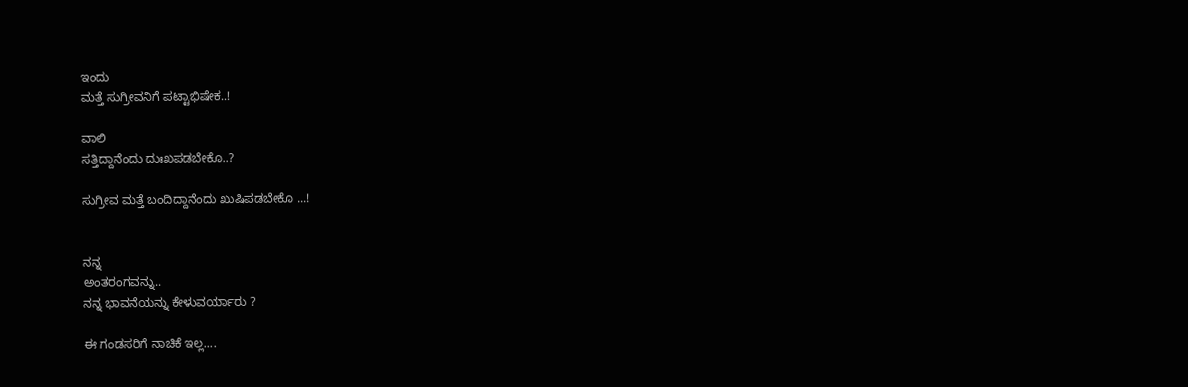ಇಂದು
ಮತ್ತೆ ಸುಗ್ರೀವನಿಗೆ ಪಟ್ಟಾಭಿಷೇಕ..!

ವಾಲಿ
ಸತ್ತಿದ್ದಾನೆಂದು ದುಃಖಪಡಬೇಕೊ..?

ಸುಗ್ರೀವ ಮತ್ತೆ ಬಂದಿದ್ದಾನೆಂದು ಖುಷಿಪಡಬೇಕೊ ...!


ನನ್ನ
ಅಂತರಂಗವನ್ನು..
ನನ್ನ ಭಾವನೆಯನ್ನು ಕೇಳುವರ್ಯಾರು ?

ಈ ಗಂಡಸರಿಗೆ ನಾಚಿಕೆ ಇಲ್ಲ....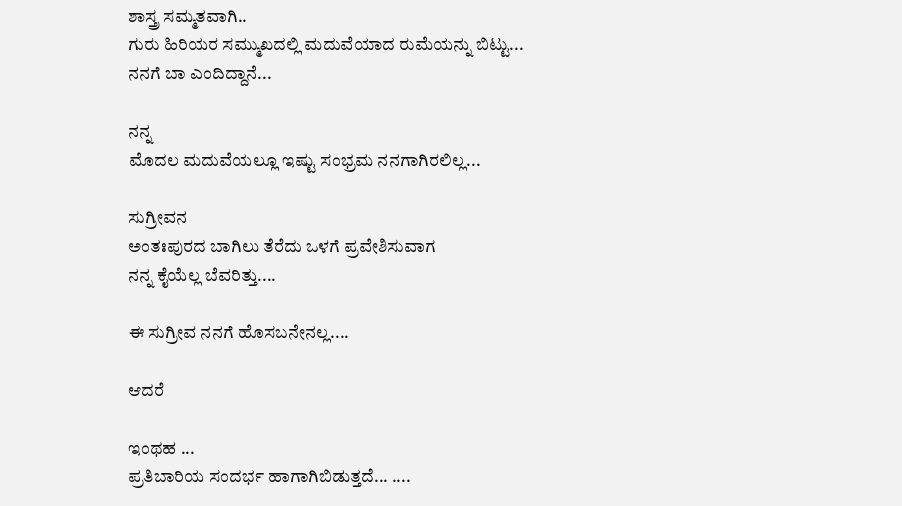ಶಾಸ್ತ್ರ ಸಮ್ಮತವಾಗಿ..
ಗುರು ಹಿರಿಯರ ಸಮ್ಮುಖದಲ್ಲಿ ಮದುವೆಯಾದ ರುಮೆಯನ್ನು ಬಿಟ್ಟು...
ನನಗೆ ಬಾ ಎಂದಿದ್ದಾನೆ...

ನನ್ನ
ಮೊದಲ ಮದುವೆಯಲ್ಲೂ ಇಷ್ಟು ಸಂಭ್ರಮ ನನಗಾಗಿರಲಿಲ್ಲ...

ಸುಗ್ರೀವನ
ಅಂತಃಪುರದ ಬಾಗಿಲು ತೆರೆದು ಒಳಗೆ ಪ್ರವೇಶಿಸುವಾಗ
ನನ್ನ ಕೈಯೆಲ್ಲ ಬೆವರಿತ್ತು....

ಈ ಸುಗ್ರೀವ ನನಗೆ ಹೊಸಬನೇನಲ್ಲ....

ಆದರೆ

ಇಂಥಹ ...
ಪ್ರತಿಬಾರಿಯ ಸಂದರ್ಭ ಹಾಗಾಗಿಬಿಡುತ್ತದೆ... ....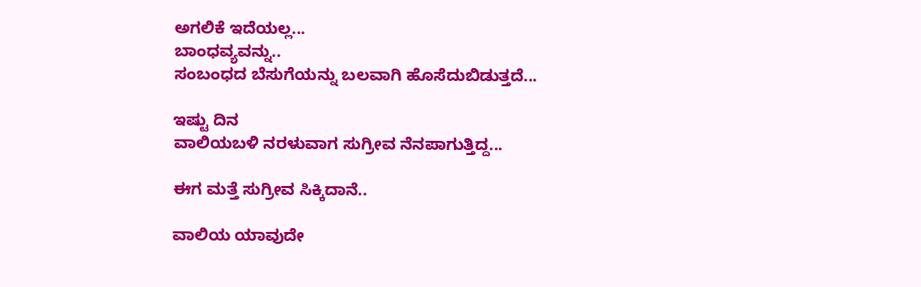ಅಗಲಿಕೆ ಇದೆಯಲ್ಲ...
ಬಾಂಧವ್ಯವನ್ನು..
ಸಂಬಂಧದ ಬೆಸುಗೆಯನ್ನು ಬಲವಾಗಿ ಹೊಸೆದುಬಿಡುತ್ತದೆ...

ಇಷ್ಟು ದಿನ
ವಾಲಿಯಬಳಿ ನರಳುವಾಗ ಸುಗ್ರೀವ ನೆನಪಾಗುತ್ತಿದ್ದ...

ಈಗ ಮತ್ತೆ ಸುಗ್ರೀವ ಸಿಕ್ಕಿದಾನೆ..

ವಾಲಿಯ ಯಾವುದೇ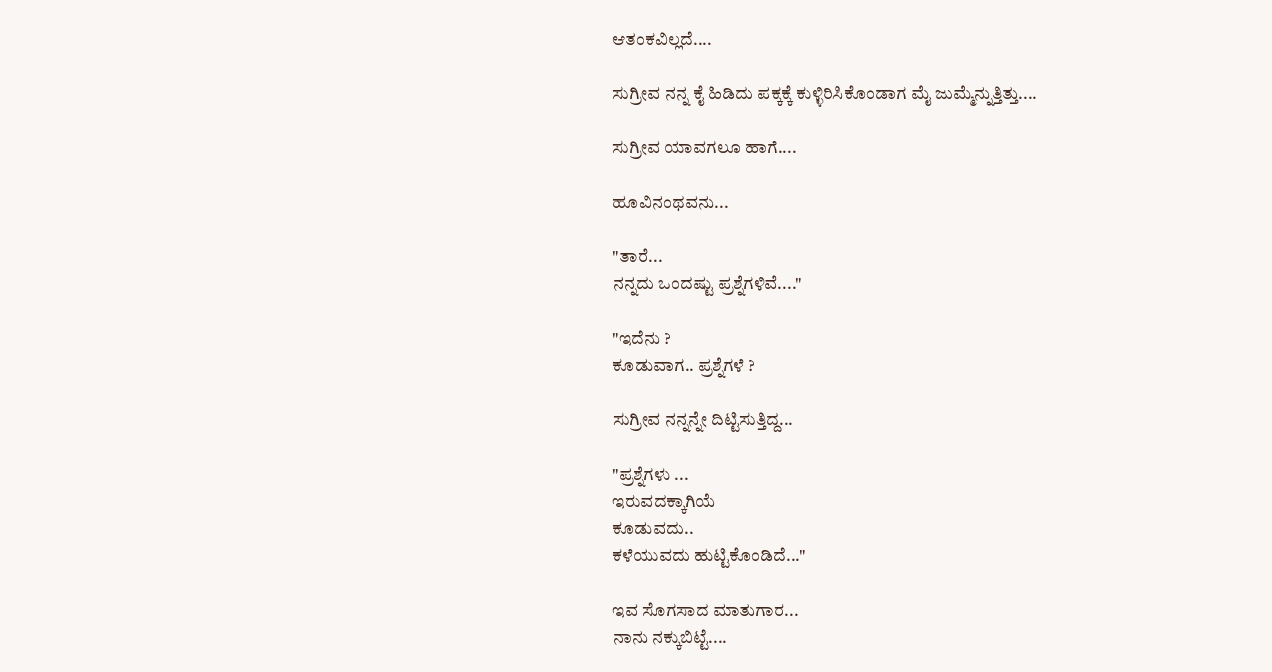ಆತಂಕವಿಲ್ಲದೆ....

ಸುಗ್ರೀವ ನನ್ನ ಕೈ ಹಿಡಿದು ಪಕ್ಕಕ್ಕೆ ಕುಳ್ಳಿರಿಸಿಕೊಂಡಾಗ ಮೈ ಜುಮ್ಮೆನ್ನುತ್ತಿತ್ತು....

ಸುಗ್ರೀವ ಯಾವಗಲೂ ಹಾಗೆ....

ಹೂವಿನಂಥವನು...

"ತಾರೆ...
ನನ್ನದು ಒಂದಷ್ಟು ಪ್ರಶ್ನೆಗಳಿವೆ...."

"ಇದೆನು ?
ಕೂಡುವಾಗ.. ಪ್ರಶ್ನೆಗಳೆ ?

ಸುಗ್ರೀವ ನನ್ನನ್ನೇ ದಿಟ್ಟಿಸುತ್ತಿದ್ದ...

"ಪ್ರಶ್ನೆಗಳು ...
ಇರುವದಕ್ಕಾಗಿಯೆ
ಕೂಡುವದು..
ಕಳೆಯುವದು ಹುಟ್ಟಿಕೊಂಡಿದೆ..."

ಇವ ಸೊಗಸಾದ ಮಾತುಗಾರ...
ನಾನು ನಕ್ಕುಬಿಟ್ಟೆ....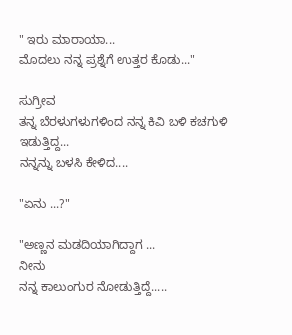" ಇರು ಮಾರಾಯಾ...
ಮೊದಲು ನನ್ನ ಪ್ರಶ್ನೆಗೆ ಉತ್ತರ ಕೊಡು..."

ಸುಗ್ರೀವ
ತನ್ನ ಬೆರಳುಗಳುಗಳಿಂದ ನನ್ನ ಕಿವಿ ಬಳಿ ಕಚಗುಳಿ ಇಡುತ್ತಿದ್ದ...
ನನ್ನನ್ನು ಬಳಸಿ ಕೇಳಿದ....

"ಏನು ...?"

"ಅಣ್ಣನ ಮಡದಿಯಾಗಿದ್ದಾಗ ...
ನೀನು
ನನ್ನ ಕಾಲುಂಗುರ ನೋಡುತ್ತಿದ್ದೆ.....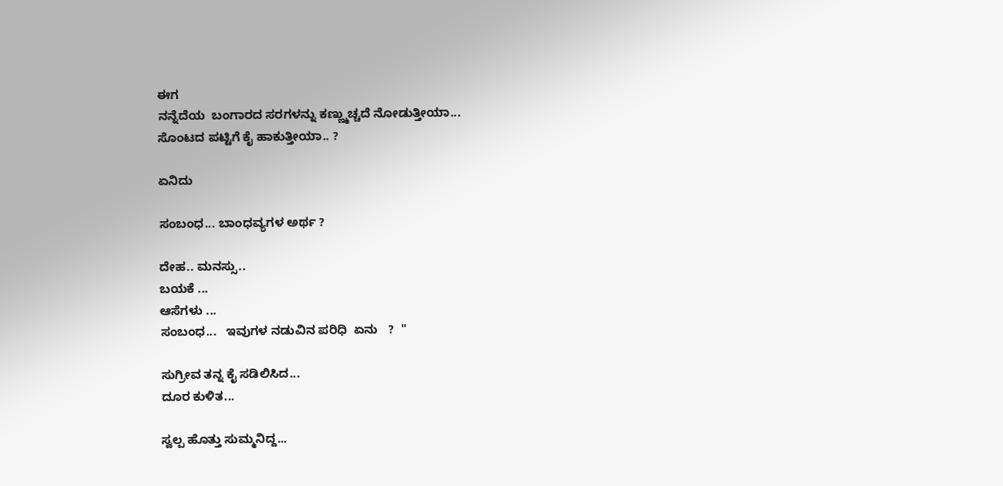ಈಗ
ನನ್ನೆದೆಯ  ಬಂಗಾರದ ಸರಗಳನ್ನು ಕಣ್ಣ್ಮುಚ್ಚದೆ ನೋಡುತ್ತೀಯಾ...
ಸೊಂಟದ ಪಟ್ಟಿಗೆ ಕೈ ಹಾಕುತ್ತೀಯಾ.. ?

ಏನಿದು

ಸಂಬಂಧ... ಬಾಂಧವ್ಯಗಳ ಅರ್ಥ ?

ದೇಹ.. ಮನಸ್ಸು..
ಬಯಕೆ ...
ಆಸೆಗಳು ...
ಸಂಬಂಧ...   ಇವುಗಳ ನಡುವಿನ ಪರಿಧಿ  ಏನು   ?  "

ಸುಗ್ರೀವ ತನ್ನ ಕೈ ಸಡಿಲಿಸಿದ...
ದೂರ ಕುಳಿತ...

ಸ್ವಲ್ಪ ಹೊತ್ತು ಸುಮ್ಮನಿದ್ದ...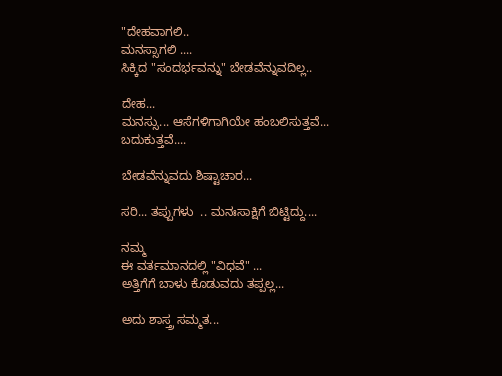"ದೇಹವಾಗಲಿ..
ಮನಸ್ಸಾಗಲಿ ....
ಸಿಕ್ಕಿದ "ಸಂದರ್ಭವನ್ನು" ಬೇಡವೆನ್ನುವದಿಲ್ಲ..

ದೇಹ...
ಮನಸ್ಸು... ಆಸೆಗಳಿಗಾಗಿಯೇ ಹಂಬಲಿಸುತ್ತವೆ...
ಬದುಕುತ್ತವೆ....

ಬೇಡವೆನ್ನುವದು ಶಿಷ್ಟಾಚಾರ...

ಸರಿ... ತಪ್ಪುಗಳು  .. ಮನಃಸಾಕ್ಷಿಗೆ ಬಿಟ್ಟಿದ್ದು....

ನಮ್ಮ
ಈ ವರ್ತಮಾನದಲ್ಲಿ "ವಿಧವೆ" ...
ಅತ್ತಿಗೆಗೆ ಬಾಳು ಕೊಡುವದು ತಪ್ಪಲ್ಲ...

ಅದು ಶಾಸ್ತ್ರ ಸಮ್ಮತ...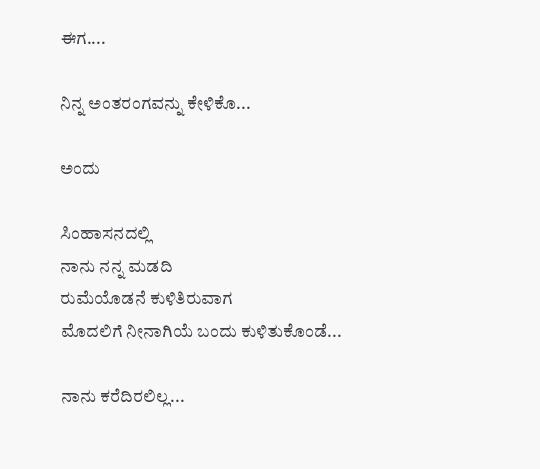ಈಗ....

ನಿನ್ನ ಅಂತರಂಗವನ್ನು ಕೇಳಿಕೊ...

ಅಂದು

ಸಿಂಹಾಸನದಲ್ಲಿ
ನಾನು ನನ್ನ ಮಡದಿ
ರುಮೆಯೊಡನೆ ಕುಳಿತಿರುವಾಗ
ಮೊದಲಿಗೆ ನೀನಾಗಿಯೆ ಬಂದು ಕುಳಿತುಕೊಂಡೆ...

ನಾನು ಕರೆದಿರಲಿಲ್ಲ...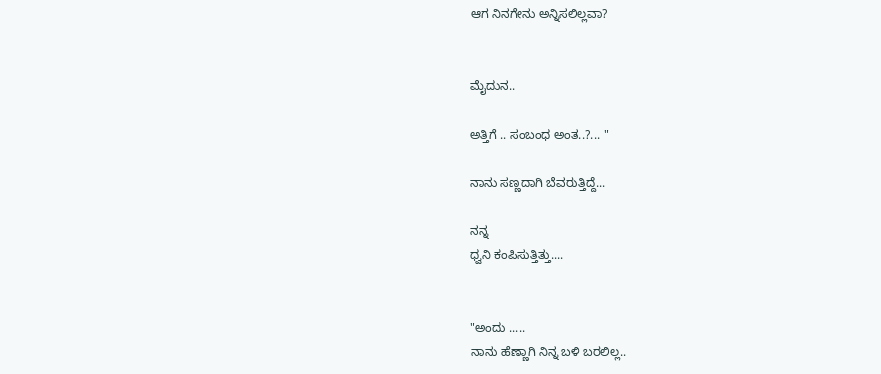ಆಗ ನಿನಗೇನು ಅನ್ನಿಸಲಿಲ್ಲವಾ?


ಮೈದುನ..

ಅತ್ತಿಗೆ .. ಸಂಬಂಧ ಅಂತ..?... "

ನಾನು ಸಣ್ಣದಾಗಿ ಬೆವರುತ್ತಿದ್ದೆ...

ನನ್ನ
ಧ್ವನಿ ಕಂಪಿಸುತ್ತಿತ್ತು....


"ಅಂದು .....
ನಾನು ಹೆಣ್ಣಾಗಿ ನಿನ್ನ ಬಳಿ ಬರಲಿಲ್ಲ..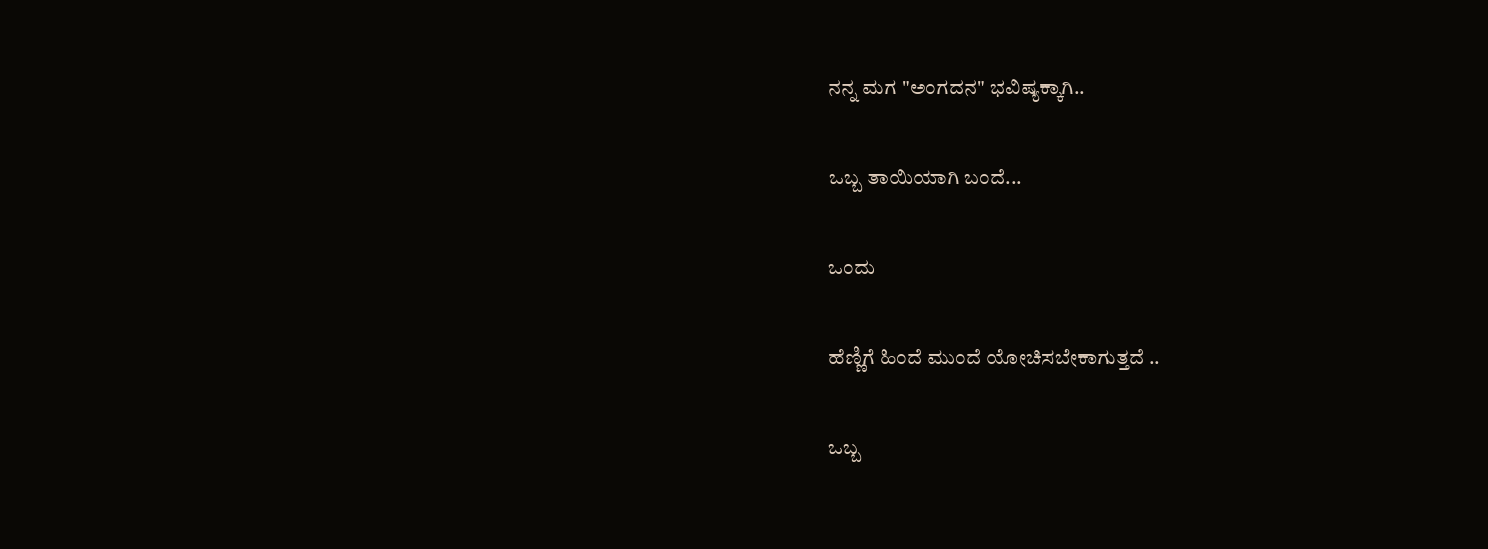ನನ್ನ ಮಗ "ಅಂಗದನ" ಭವಿಷ್ಯಕ್ಕಾಗಿ..

ಒಬ್ಬ ತಾಯಿಯಾಗಿ ಬಂದೆ...

ಒಂದು

ಹೆಣ್ಣಿಗೆ ಹಿಂದೆ ಮುಂದೆ ಯೋಚಿಸಬೇಕಾಗುತ್ತದೆ ..

ಒಬ್ಬ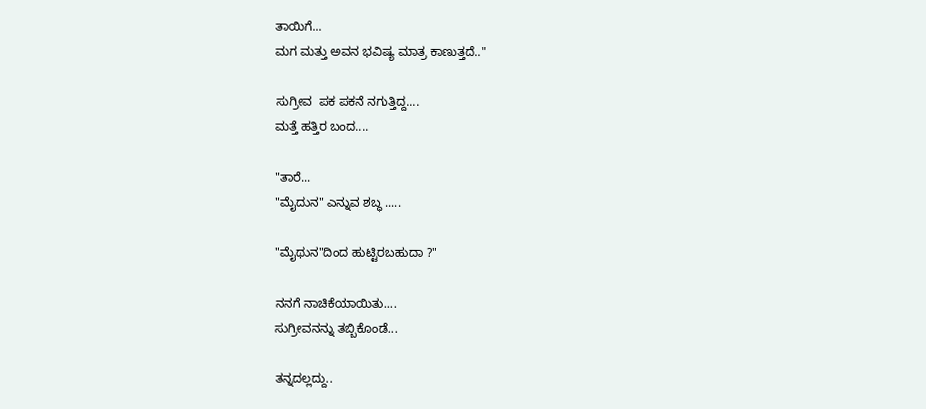ತಾಯಿಗೆ...
ಮಗ ಮತ್ತು ಅವನ ಭವಿಷ್ಯ ಮಾತ್ರ ಕಾಣುತ್ತದೆ.."

ಸುಗ್ರೀವ  ಪಕ ಪಕನೆ ನಗುತ್ತಿದ್ದ....
ಮತ್ತೆ ಹತ್ತಿರ ಬಂದ....

"ತಾರೆ...
"ಮೈದುನ" ಎನ್ನುವ ಶಬ್ಧ .....

"ಮೈಥುನ"ದಿಂದ ಹುಟ್ಟಿರಬಹುದಾ ?"

ನನಗೆ ನಾಚಿಕೆಯಾಯಿತು....
ಸುಗ್ರೀವನನ್ನು ತಬ್ಬಿಕೊಂಡೆ...

ತನ್ನದಲ್ಲದ್ದು..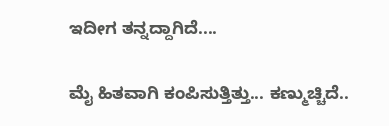ಇದೀಗ ತನ್ನದ್ದಾಗಿದೆ....

ಮೈ ಹಿತವಾಗಿ ಕಂಪಿಸುತ್ತಿತ್ತು... ಕಣ್ಮುಚ್ಚಿದೆ..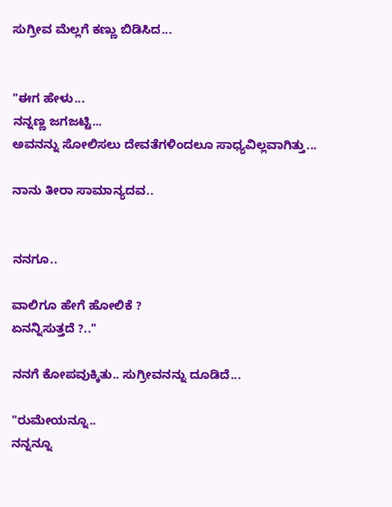ಸುಗ್ರೀವ ಮೆಲ್ಲಗೆ ಕಣ್ಣು ಬಿಡಿಸಿದ...


"ಈಗ ಹೇಳು...
ನನ್ನಣ್ಣ ಜಗಜಟ್ಟಿ...
ಅವನನ್ನು ಸೋಲಿಸಲು ದೇವತೆಗಳಿಂದಲೂ ಸಾಧ್ಯವಿಲ್ಲವಾಗಿತ್ತು...

ನಾನು ತೀರಾ ಸಾಮಾನ್ಯದವ..


ನನಗೂ..

ವಾಲಿಗೂ ಹೇಗೆ ಹೋಲಿಕೆ ?
ಏನನ್ನಿಸುತ್ತದೆ ?.."

ನನಗೆ ಕೋಪವುಕ್ಕಿತು.. ಸುಗ್ರೀವನನ್ನು ದೂಡಿದೆ...

"ರುಮೇಯನ್ನೂ..
ನನ್ನನ್ನೂ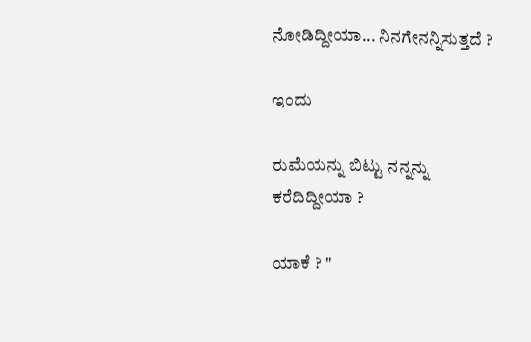ನೋಡಿದ್ದೀಯಾ... ನಿನಗೇನನ್ನಿಸುತ್ತದೆ ?

ಇಂದು

ರುಮೆಯನ್ನು ಬಿಟ್ಟು ನನ್ನನ್ನು ಕರೆದಿದ್ದೀಯಾ ?

ಯಾಕೆ ? "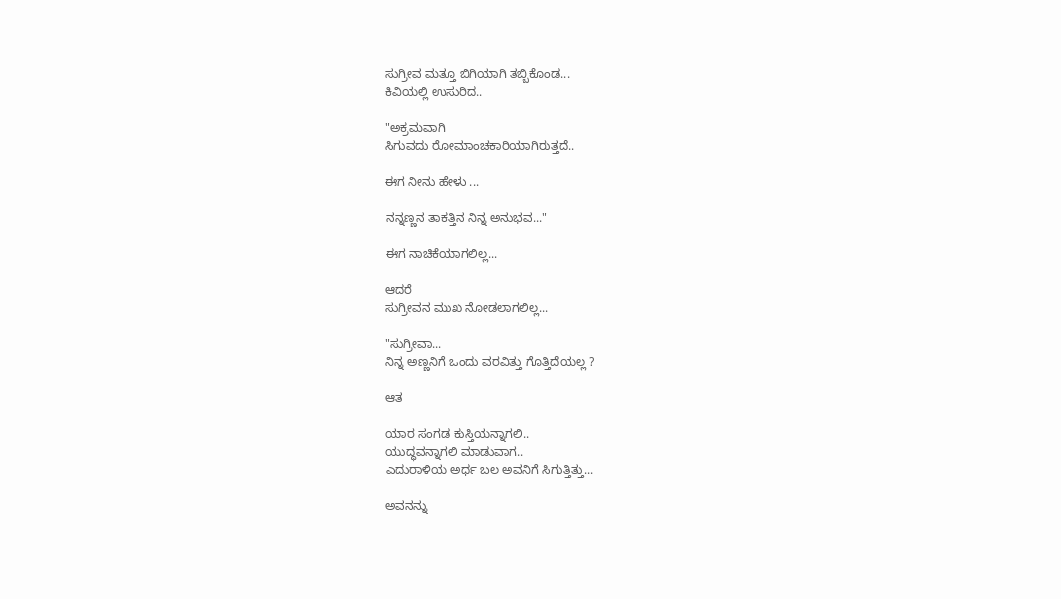ಸುಗ್ರೀವ ಮತ್ತೂ ಬಿಗಿಯಾಗಿ ತಬ್ಬಿಕೊಂಡ...
ಕಿವಿಯಲ್ಲಿ ಉಸುರಿದ..

"ಅಕ್ರಮವಾಗಿ
ಸಿಗುವದು ರೋಮಾಂಚಕಾರಿಯಾಗಿರುತ್ತದೆ..

ಈಗ ನೀನು ಹೇಳು ...

ನನ್ನಣ್ಣನ ತಾಕತ್ತಿನ ನಿನ್ನ ಅನುಭವ..."

ಈಗ ನಾಚಿಕೆಯಾಗಲಿಲ್ಲ...

ಆದರೆ
ಸುಗ್ರೀವನ ಮುಖ ನೋಡಲಾಗಲಿಲ್ಲ...

"ಸುಗ್ರೀವಾ...
ನಿನ್ನ ಅಣ್ಣನಿಗೆ ಒಂದು ವರವಿತ್ತು ಗೊತ್ತಿದೆಯಲ್ಲ ?

ಆತ

ಯಾರ ಸಂಗಡ ಕುಸ್ತಿಯನ್ನಾಗಲಿ..
ಯುದ್ಧವನ್ನಾಗಲಿ ಮಾಡುವಾಗ..
ಎದುರಾಳಿಯ ಅರ್ಧ ಬಲ ಅವನಿಗೆ ಸಿಗುತ್ತಿತ್ತು...

ಅವನನ್ನು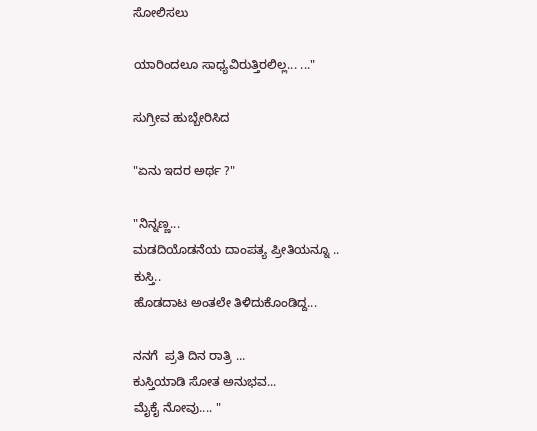ಸೋಲಿಸಲು

ಯಾರಿಂದಲೂ ಸಾಧ್ಯವಿರುತ್ತಿರಲಿಲ್ಲ... ..."

ಸುಗ್ರೀವ ಹುಬ್ಬೇರಿಸಿದ

"ಏನು ಇದರ ಅರ್ಥ ?"

"ನಿನ್ನಣ್ಣ...
ಮಡದಿಯೊಡನೆಯ ದಾಂಪತ್ಯ ಪ್ರೀತಿಯನ್ನೂ ..
ಕುಸ್ತಿ..
ಹೊಡದಾಟ ಅಂತಲೇ ತಿಳಿದುಕೊಂಡಿದ್ದ...

ನನಗೆ  ಪ್ರತಿ ದಿನ ರಾತ್ರಿ ...
ಕುಸ್ತಿಯಾಡಿ ಸೋತ ಅನುಭವ...
ಮೈಕೈ ನೋವು.... "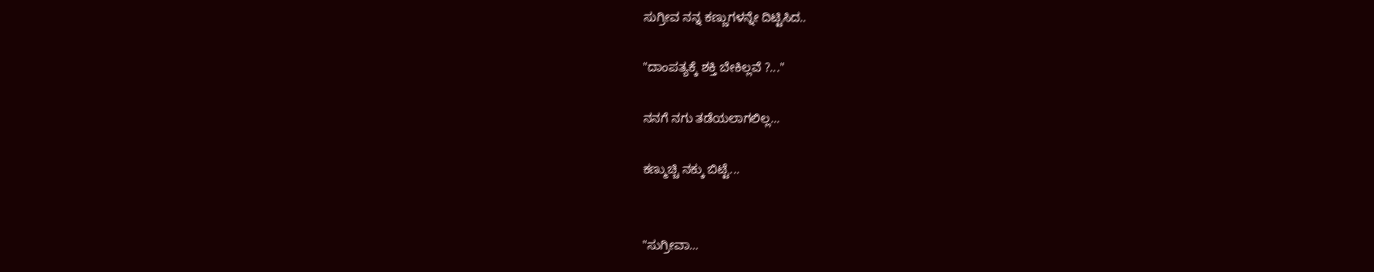ಸುಗ್ರೀವ ನನ್ನ ಕಣ್ಣುಗಳನ್ನೇ ದಿಟ್ಟಿಸಿದ..

"ದಾಂಪತ್ಯಕ್ಕೆ ಶಕ್ತಿ ಬೇಕಿಲ್ಲವೆ ?..."

ನನಗೆ ನಗು ತಡೆಯಲಾಗಲಿಲ್ಲ...

ಕಣ್ಮುಚ್ಚಿ ನಕ್ಕು ಬಿಟ್ಟೆ...


"ಸುಗ್ರೀವಾ...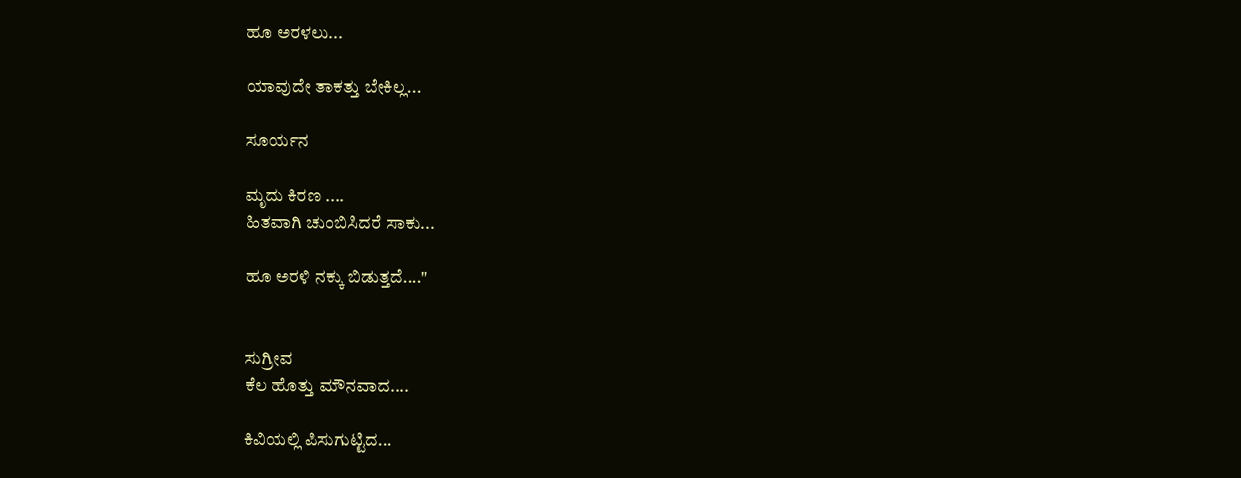ಹೂ ಅರಳಲು...

ಯಾವುದೇ ತಾಕತ್ತು ಬೇಕಿಲ್ಲ...

ಸೂರ್ಯನ

ಮೃದು ಕಿರಣ ....
ಹಿತವಾಗಿ ಚುಂಬಿಸಿದರೆ ಸಾಕು...

ಹೂ ಅರಳಿ ನಕ್ಕು ಬಿಡುತ್ತದೆ...."


ಸುಗ್ರೀವ
ಕೆಲ ಹೊತ್ತು ಮೌನವಾದ....

ಕಿವಿಯಲ್ಲಿ ಪಿಸುಗುಟ್ಟಿದ...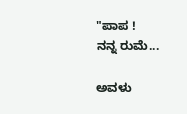"ಪಾಪ !
ನನ್ನ ರುಮೆ...

ಅವಳು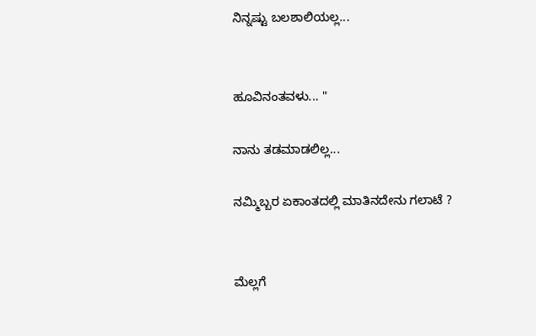ನಿನ್ನಷ್ಟು ಬಲಶಾಲಿಯಲ್ಲ...


ಹೂವಿನಂತವಳು... "

ನಾನು ತಡಮಾಡಲಿಲ್ಲ...

ನಮ್ಮಿಬ್ಬರ ಏಕಾಂತದಲ್ಲಿ ಮಾತಿನದೇನು ಗಲಾಟೆ ?


ಮೆಲ್ಲಗೆ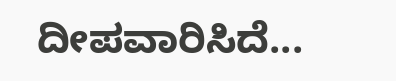ದೀಪವಾರಿಸಿದೆ...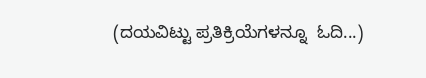(ದಯವಿಟ್ಟು ಪ್ರತಿಕ್ರಿಯೆಗಳನ್ನೂ  ಓದಿ...)